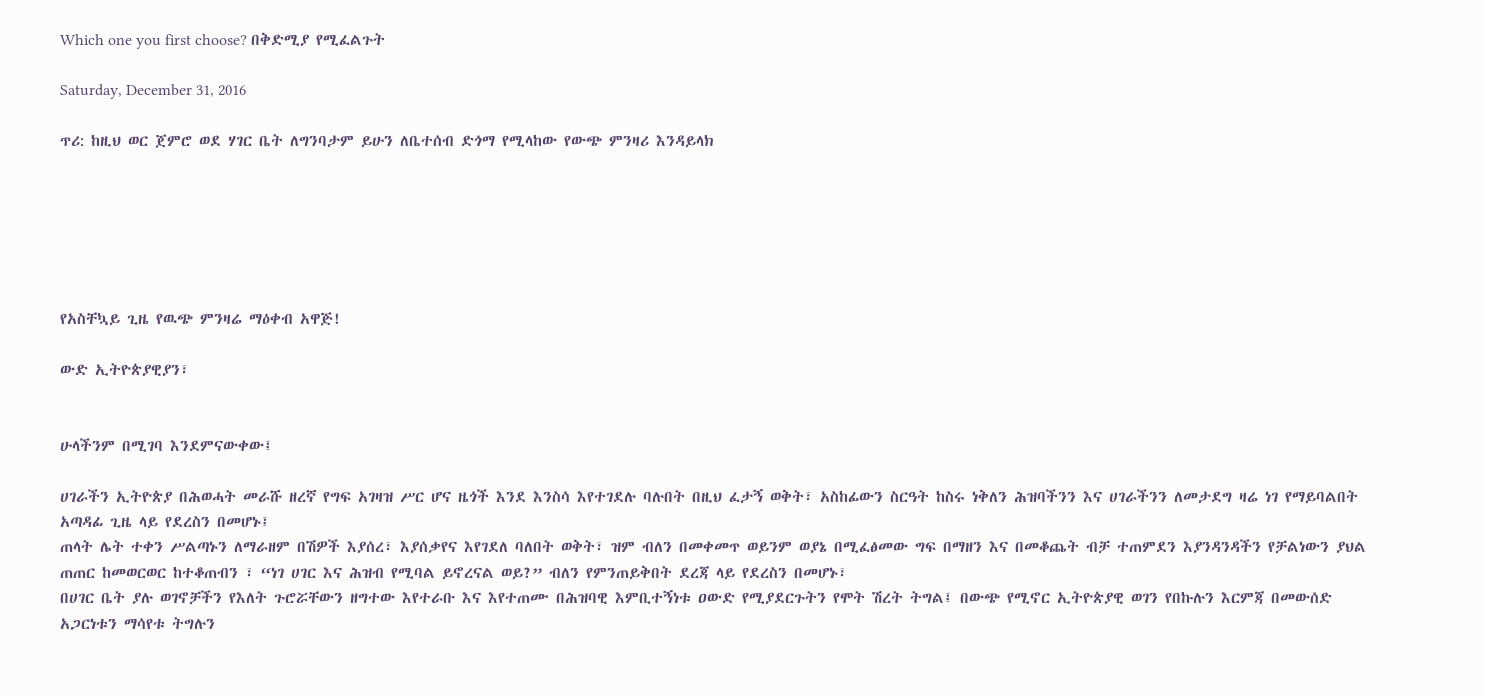Which one you first choose? በቅድሚያ የሚፈልጉት

Saturday, December 31, 2016

ጥሪ: ከዚህ ወር ጀምሮ ወደ ሃገር ቤት ለግንባታም ይሁን ለቤተሰብ ድጎማ የሚላከው የውጭ ምንዛሪ እንዳይላክ






የአስቸኳይ ጊዜ የዉጭ ምንዛሬ ማዕቀብ አዋጅ!

ውድ ኢትዮጵያዊያን፣


ሁላችንም በሚገባ እንደምናውቀው፤

ሀገራችን ኢትዮጵያ በሕወሓት መራሹ ዘረኛ የግፍ አገዛዝ ሥር ሆና ዜጎች እንደ እንስሳ እየተገደሉ ባሉበት በዚህ ፈታኝ ወቅት፣ አስከፊውን ስርዓት ከስሩ ነቅለን ሕዝባችንን እና ሀገራችንን ለመታደግ ዛሬ ነገ የማይባልበት አጣዳፊ ጊዜ ላይ የደረስን በመሆኑ፤
ጠላት ሌት ተቀን ሥልጣኑን ለማራዘም በሽዎች እያሰረ፣ እያሰቃየና እየገደለ ባለበት ወቅት፣ ዝም ብለን በመቀመጥ ወይንም ወያኔ በሚፈፅመው ግፍ በማዘን እና በመቆጨት ብቻ ተጠምደን እያንዳንዳችን የቻልነውን ያህል ጠጠር ከመወርወር ከተቆጠብን ፣ “ነገ ሀገር እና ሕዝብ የሚባል ይኖረናል ወይ?” ብለን የምንጠይቅበት ደረጃ ላይ የደረስን በመሆኑ፣
በሀገር ቤት ያሉ ወገኖቻችን የእለት ጉሮሯቸውን ዘግተው እየተራቡ እና እየተጠሙ በሕዝባዊ እምቢተኝነቱ ዐውድ የሚያደርጉትን የሞት ሽረት ትግል፤ በውጭ የሚኖር ኢትዮጵያዊ ወገን የበኩሉን እርምጃ በመውሰድ አጋርነቱን ማሳየቱ ትግሉን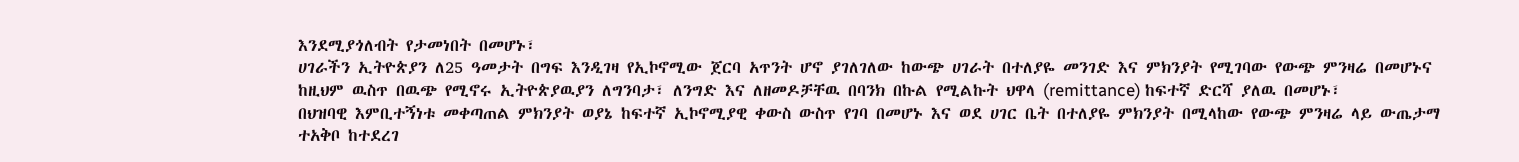እንደሚያጎለብት የታመነበት በመሆኑ፣
ሀገራችን ኢትዮጵያን ለ25 ዓመታት በግፍ እንዲገዛ የኢኮኖሚው ጀርባ አጥንት ሆኖ ያገለገለው ከውጭ ሀገራት በተለያዬ መንገድ እና ምክንያት የሚገባው የውጭ ምንዛሬ በመሆኑና ከዚህም ዉስጥ በዉጭ የሚኖሩ ኢትዮጵያዉያን ለግንባታ፣ ለንግድ እና ለዘመዶቻቸዉ በባንክ በኩል የሚልኩት ህዋላ (remittance) ከፍተኛ ድርሻ ያለዉ በመሆኑ፣
በህዝባዊ እምቢተኝነቱ መቀጣጠል ምክንያት ወያኔ ከፍተኛ ኢኮኖሚያዊ ቀውስ ውስጥ የገባ በመሆኑ እና ወደ ሀገር ቤት በተለያዬ ምክንያት በሚላከው የውጭ ምንዛሬ ላይ ውጤታማ ተአቅቦ ከተደረገ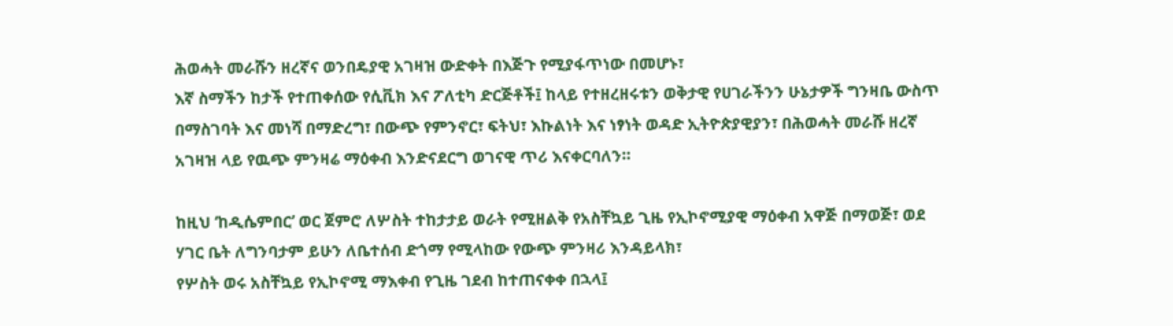ሕወሓት መራሹን ዘረኛና ወንበዴያዊ አገዛዝ ውድቀት በእጅጉ የሚያፋጥነው በመሆኑ፣
እኛ ስማችን ከታች የተጠቀሰው የሲቪክ እና ፖለቲካ ድርጅቶች፤ ከላይ የተዘረዘሩቱን ወቅታዊ የሀገራችንን ሁኔታዎች ግንዛቤ ውስጥ በማስገባት እና መነሻ በማድረግ፣ በውጭ የምንኖር፣ ፍትህ፣ እኩልነት እና ነፃነት ወዳድ ኢትዮጵያዊያን፣ በሕወሓት መራሹ ዘረኛ አገዛዝ ላይ የዉጭ ምንዛሬ ማዕቀብ እንድናደርግ ወገናዊ ጥሪ እናቀርባለን።

ከዚህ ‘ከዲሴምበር’ ወር ጀምሮ ለሦስት ተከታታይ ወራት የሚዘልቅ የአስቸኳይ ጊዜ የኢኮኖሚያዊ ማዕቀብ አዋጅ በማወጅ፣ ወደ ሃገር ቤት ለግንባታም ይሁን ለቤተሰብ ድጎማ የሚላከው የውጭ ምንዛሪ እንዳይላክ፣
የሦስት ወሩ አስቸኳይ የኢኮኖሚ ማእቀብ የጊዜ ገደብ ከተጠናቀቀ በኋላ፤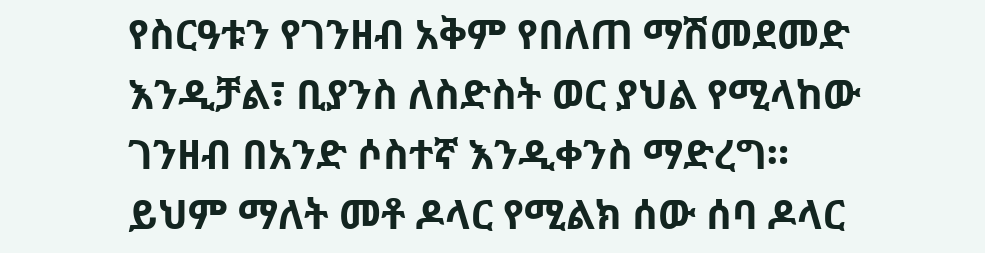የስርዓቱን የገንዘብ አቅም የበለጠ ማሽመደመድ እንዲቻል፣ ቢያንስ ለስድስት ወር ያህል የሚላከው ገንዘብ በአንድ ሶስተኛ እንዲቀንስ ማድረግ። ይህም ማለት መቶ ዶላር የሚልክ ሰው ሰባ ዶላር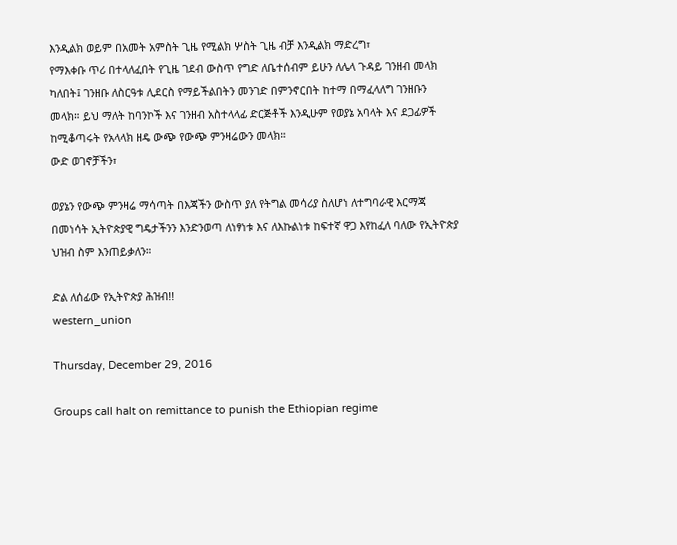እንዲልክ ወይም በአመት አምስት ጊዜ የሚልክ ሦስት ጊዜ ብቻ እንዲልክ ማድረግ፣
የማእቀቡ ጥሪ በተላለፈበት የጊዜ ገደብ ውስጥ የግድ ለቤተሰብም ይሁን ለሌላ ጉዳይ ገንዘብ መላክ ካለበት፤ ገንዘቡ ለስርዓቱ ሊደርስ የማይችልበትን መንገድ በምንኖርበት ከተማ በማፈላለግ ገንዘቡን መላክ። ይህ ማለት ከባንኮች እና ገንዘብ አስተላላፊ ድርጅቶች እንዲሁም የወያኔ አባላት እና ደጋፊዎች ከሚቆጣሩት የአላላክ ዘዴ ውጭ የውጭ ምንዛሬውን መላክ።
ውድ ወገኖቻችን፣

ወያኔን የውጭ ምንዛሬ ማሳጣት በእጃችን ውስጥ ያለ የትግል መሳሪያ ስለሆነ ለተግባራዊ እርማጃ በመነሳት ኢትዮጵያዊ ግዴታችንን እንድንወጣ ለነፃነቱ እና ለእኩልነቱ ከፍተኛ ዋጋ እየከፈለ ባለው የኢትዮጵያ ህዝብ ስም እንጠይቃለን።

ድል ለሰፊው የኢትዮጵያ ሕዝብ!!
western_union

Thursday, December 29, 2016

Groups call halt on remittance to punish the Ethiopian regime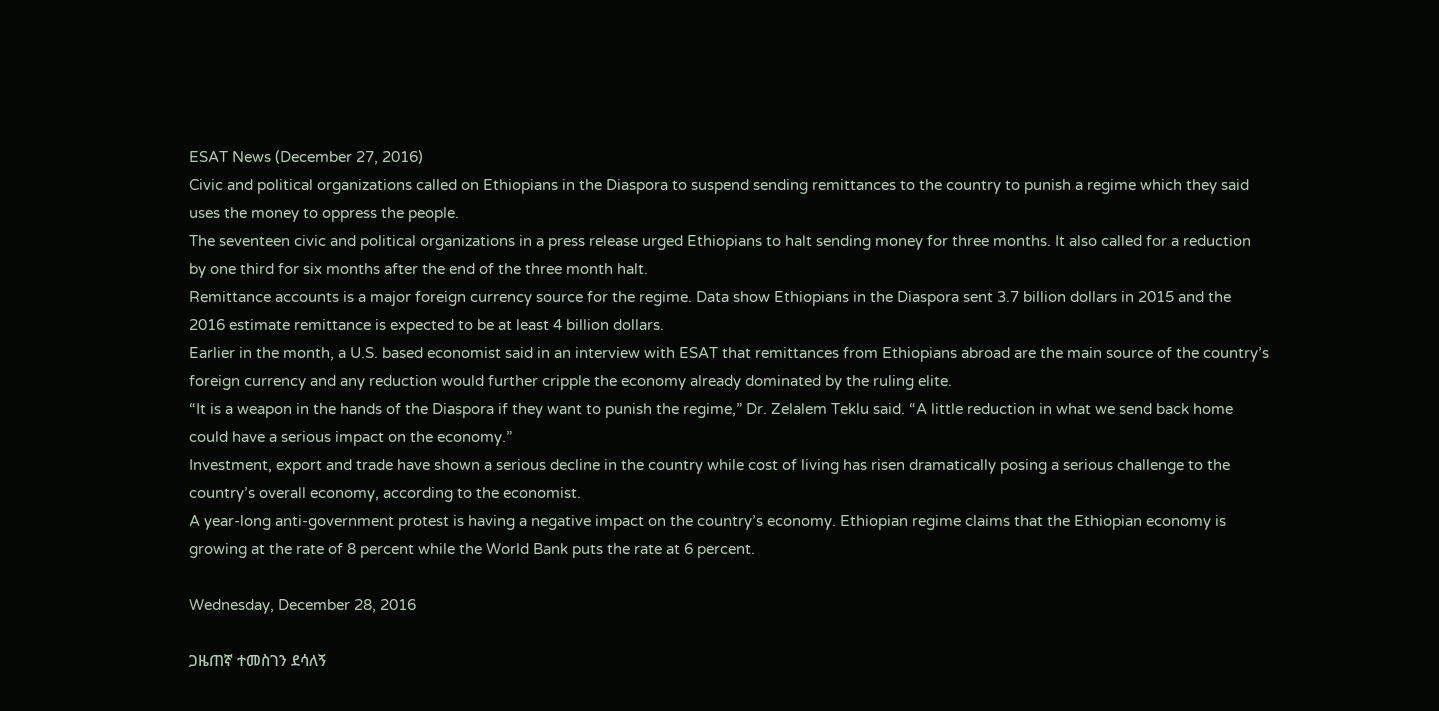ESAT News (December 27, 2016)
Civic and political organizations called on Ethiopians in the Diaspora to suspend sending remittances to the country to punish a regime which they said uses the money to oppress the people.
The seventeen civic and political organizations in a press release urged Ethiopians to halt sending money for three months. It also called for a reduction by one third for six months after the end of the three month halt.
Remittance accounts is a major foreign currency source for the regime. Data show Ethiopians in the Diaspora sent 3.7 billion dollars in 2015 and the 2016 estimate remittance is expected to be at least 4 billion dollars.
Earlier in the month, a U.S. based economist said in an interview with ESAT that remittances from Ethiopians abroad are the main source of the country’s foreign currency and any reduction would further cripple the economy already dominated by the ruling elite.
“It is a weapon in the hands of the Diaspora if they want to punish the regime,” Dr. Zelalem Teklu said. “A little reduction in what we send back home could have a serious impact on the economy.”
Investment, export and trade have shown a serious decline in the country while cost of living has risen dramatically posing a serious challenge to the country’s overall economy, according to the economist.
A year-long anti-government protest is having a negative impact on the country’s economy. Ethiopian regime claims that the Ethiopian economy is growing at the rate of 8 percent while the World Bank puts the rate at 6 percent.

Wednesday, December 28, 2016

ጋዜጠኛ ተመስገን ደሳለኝ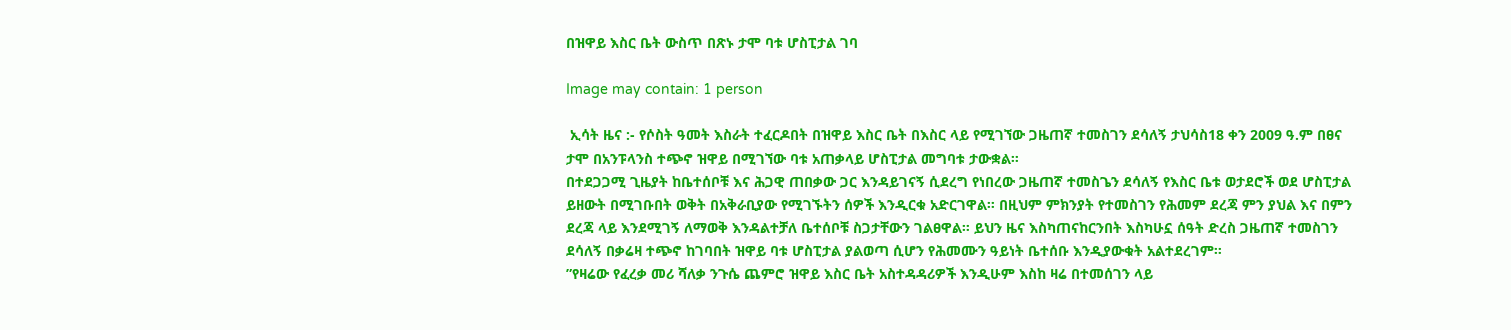በዝዋይ እስር ቤት ውስጥ በጽኑ ታሞ ባቱ ሆስፒታል ገባ

Image may contain: 1 person

 ኢሳት ዜና :- የሶስት ዓመት እስራት ተፈርዶበት በዝዋይ እስር ቤት በእስር ላይ የሚገኘው ጋዜጠኛ ተመስገን ደሳለኝ ታህሳስ18 ቀን 2009 ዓ.ም በፀና ታሞ በአንፑላንስ ተጭኖ ዝዋይ በሚገኘው ባቱ አጠቃላይ ሆስፒታል መግባቱ ታውቋል።
በተደጋጋሚ ጊዜያት ከቤተሰቦቹ እና ሕጋዊ ጠበቃው ጋር እንዳይገናኝ ሲደረግ የነበረው ጋዜጠኛ ተመስጌን ደሳለኝ የእስር ቤቱ ወታደሮች ወደ ሆስፒታል ይዘውት በሚገቡበት ወቅት በአቅራቢያው የሚገኙትን ሰዎች እንዲርቁ አድርገዋል። በዚህም ምክንያት የተመስገን የሕመም ደረጃ ምን ያህል እና በምን ደረጃ ላይ እንደሚገኝ ለማወቅ እንዳልተቻለ ቤተሰቦቹ ስጋታቸውን ገልፀዋል። ይህን ዜና እስካጠናከርንበት እስካሁኗ ሰዓት ድረስ ጋዜጠኛ ተመስገን ደሳለኝ በቃሬዛ ተጭኖ ከገባበት ዝዋይ ባቱ ሆስፒታል ያልወጣ ሲሆን የሕመሙን ዓይነት ቤተሰቡ እንዲያውቁት አልተደረገም።
”የዛሬው የፈረቃ መሪ ሻለቃ ንጉሴ ጨምሮ ዝዋይ እስር ቤት አስተዳዳሪዎች እንዲሁም እስከ ዛሬ በተመሰገን ላይ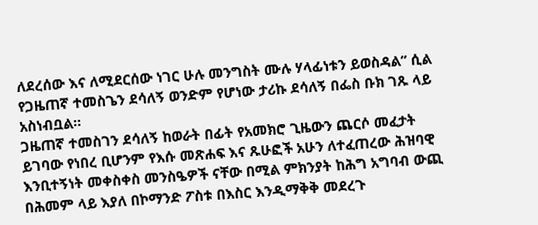ለደረሰው እና ለሚደርሰው ነገር ሁሉ መንግስት ሙሉ ሃላፊነቱን ይወስዳል” ሲል የጋዜጠኛ ተመስጌን ደሳለኝ ወንድም የሆነው ታሪኩ ደሳለኝ በፌስ ቡክ ገጹ ላይ አስነብቧል።
ጋዜጠኛ ተመስገን ደሳለኝ ከወራት በፊት የአመክሮ ጊዜውን ጨርሶ መፈታት ይገባው የነበረ ቢሆንም የእሱ መጽሐፍ እና ጹሁፎች አሁን ለተፈጠረው ሕዝባዊ እንቢተኝነት መቀስቀስ መንስዔዎች ናቸው በሚል ምክንያት ከሕግ አግባብ ውጪ በሕመም ላይ እያለ በኮማንድ ፖስቱ በእስር እንዲማቅቅ መደረጉ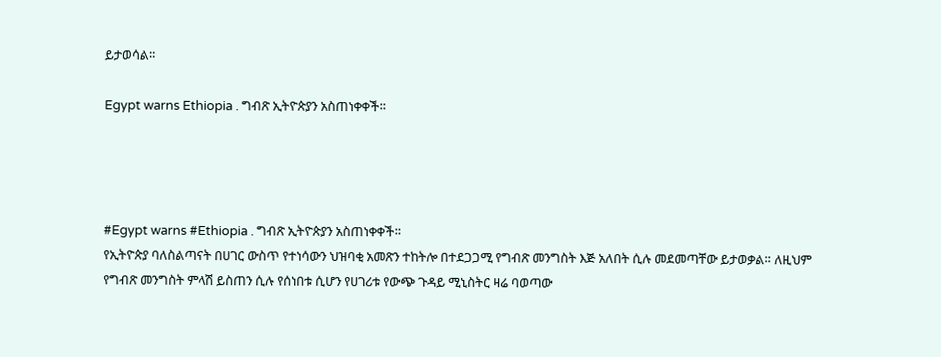ይታወሳል።

Egypt warns Ethiopia . ግብጽ ኢትዮጵያን አስጠነቀቀች።




#Egypt warns #Ethiopia . ግብጽ ኢትዮጵያን አስጠነቀቀች።
የኢትዮጵያ ባለስልጣናት በሀገር ውስጥ የተነሳውን ህዝባቂ አመጽን ተከትሎ በተደጋጋሚ የግብጽ መንግስት እጅ አለበት ሲሉ መደመጣቸው ይታወቃል። ለዚህም የግብጽ መንግስት ምላሽ ይስጠን ሲሉ የሰነበቱ ሲሆን የሀገሪቱ የውጭ ጉዳይ ሚኒስትር ዛሬ ባወጣው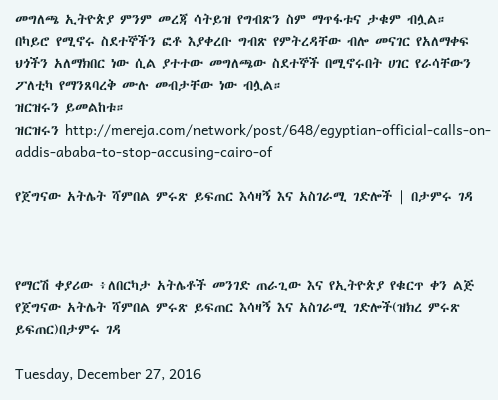መግለጫ ኢትዮጵያ ምንም መረጃ ሳትይዝ የግብጽን ስም ማጥፋቱና ታቁም ብሏል።
በካይሮ የሚኖሩ ስደተኞችን ፎቶ እያቀረቡ ግብጽ የምትረዳቸው ብሎ መናገር የአለማቀፍ ህጎችን አለማክበር ነው ሲል ያተተው መግለጫው ስደተኞች በሚኖሩበት ሀገር የራሳቸውን ፖለቲካ የማንጸባረቅ ሙሉ መብታቸው ነው ብሏል።
ዝርዝሩን ይመልከቱ።
ዝርዝሩን http://mereja.com/network/post/648/egyptian-official-calls-on-addis-ababa-to-stop-accusing-cairo-of

የጀግናው አትሌት ሻምበል ምሩጽ ይፍጠር እሳዛኝ እና አስገራሚ ገድሎች | በታምሩ ገዳ



የማርሽ ቀያሪው ፥ለበርካታ አትሌቶች መንገድ ጠራጊው እና የኢትዮጵያ የቁርጥ ቀን ልጅ የጀግናው አትሌት ሻምበል ምሩጽ ይፍጠር እሳዛኝ እና አስገራሚ ገድሎች(ዝክረ ምሩጽ ይፍጠር)በታምሩ ገዳ

Tuesday, December 27, 2016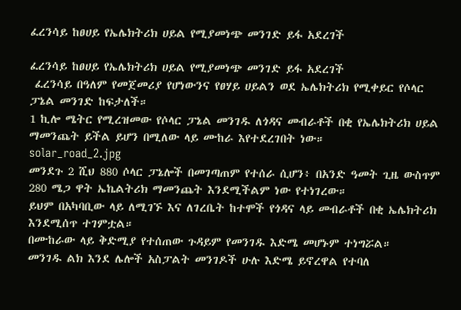ፈረንሳይ ከፀሀይ የኤሌክትሪክ ሀይል የሚያመነጭ መንገድ ይፋ አደረገች

ፈረንሳይ ከፀሀይ የኤሌክትሪክ ሀይል የሚያመነጭ መንገድ ይፋ አደረገች
 ፈረንሳይ በዓለም የመጀመሪያ የሆነውንና የፀሃይ ሀይልን ወደ ኤሌክትሪክ የሚቀይር የሶላር ፓኔል መንገድ ከፍታለች።
1 ኪሎ ሜትር የሚረዝመው የሶላር ፓኔል መንገዱ ለጎዳና መብራቶች በቂ የኤሌክትሪክ ሀይል ማመንጨት ይችል ይሆን በሚለው ላይ ሙከራ እየተደረገበት ነው።
solar_road_2.jpg
መንደጉ 2 ሺህ 880 ሶላር ፓኔሎች በመገጣጠም የተሰራ ሲሆን፥ በአንድ ዓመት ጊዜ ውስጥም 280 ሜጋ ዋት ኤኬልትሪክ ማመንጨት እንደሚችልም ነው የተነገረው።
ይህም በአካባቢው ላይ ለሚገኙ እና ለገረቤት ከተሞች የጎዳና ላይ መብራቶች በቂ ኤሌክትሪክ እንደሚሰጥ ተገምቷል።
በሙከራው ላይ ቅድሚያ የተሰጠው ጉዳይም የመንገዱ እድሜ መሆኑም ተነግሯል።
መንገዱ ልክ እንደ ሌሎች አስፓልት መንገዶች ሁሉ እድሜ ይኖረዋል የተባለ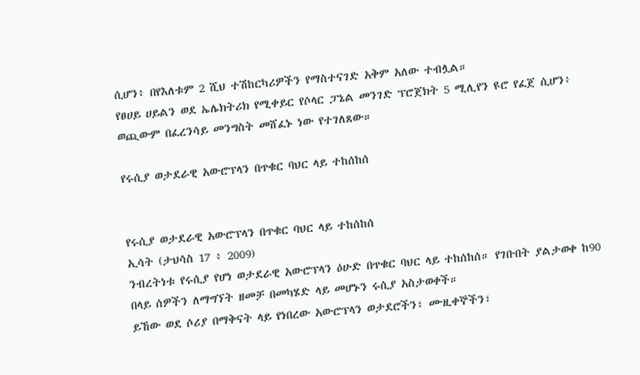ሲሆን፥ በየእለቱም 2 ሺህ ተሽከርካሪዎችን የማስተናገድ አቅም አለው ተብሏል።
የፀሀይ ሀይልን ወደ ኤሌክትሪክ የሚቀይር የሶላር ፓኔል መንገድ ፕሮጀክት 5 ሚሊየን ዩሮ የፈጀ ሲሆን፥ ወጪውም በፈረንሳይ መንግስት መሸፈኑ ነው የተገለጸው።

የሩሲያ ወታደራዊ አውሮፕላን በጥቁር ባህር ላይ ተከሰከሰ


የሩሲያ ወታደራዊ አውሮፕላን በጥቁር ባህር ላይ ተከሰከሰ
ኢሳት (ታህሳስ 17 ፥ 2009)
ንብረትነቱ የሩሲያ የሆነ ወታደራዊ አውሮፕላን ዕሁድ በጥቁር ባህር ላይ ተከሰከሰ። የገቡበት ያልታወቀ ከ90 በላይ ሰዎችን ለማግኘት ዘመቻ በመካሄድ ላይ መሆኑን ሩሲያ አስታወቀች።
ይኸው ወደ ሶሪያ በማቅናት ላይ የነበረው አውሮፕላን ወታደሮችን፣ ሙዚቀኞችን፣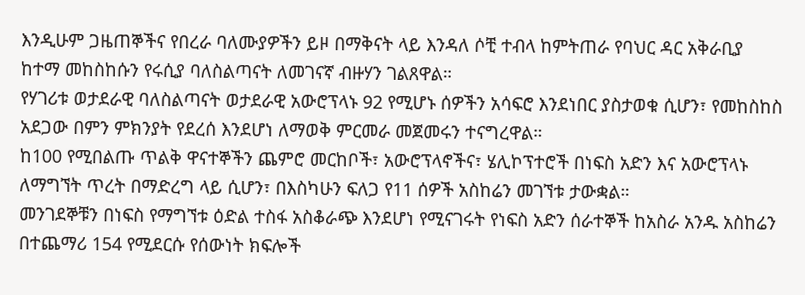እንዲሁም ጋዜጠኞችና የበረራ ባለሙያዎችን ይዞ በማቅናት ላይ እንዳለ ሶቺ ተብላ ከምትጠራ የባህር ዳር አቅራቢያ ከተማ መከስከሱን የሩሲያ ባለስልጣናት ለመገናኛ ብዙሃን ገልጸዋል።
የሃገሪቱ ወታደራዊ ባለስልጣናት ወታደራዊ አውሮፕላኑ 92 የሚሆኑ ሰዎችን አሳፍሮ እንደነበር ያስታወቁ ሲሆን፣ የመከስከስ አደጋው በምን ምክንያት የደረሰ እንደሆነ ለማወቅ ምርመራ መጀመሩን ተናግረዋል።
ከ100 የሚበልጡ ጥልቅ ዋናተኞችን ጨምሮ መርከቦች፣ አውሮፕላኖችና፣ ሄሊኮፕተሮች በነፍስ አድን እና አውሮፕላኑ ለማግኘት ጥረት በማድረግ ላይ ሲሆን፣ በእስካሁን ፍለጋ የ11 ሰዎች አስከሬን መገኘቱ ታውቋል።
መንገደኞቹን በነፍስ የማግኘቱ ዕድል ተስፋ አስቆራጭ እንደሆነ የሚናገሩት የነፍስ አድን ሰራተኞች ከአስራ አንዱ አስከሬን በተጨማሪ 154 የሚደርሱ የሰውነት ክፍሎች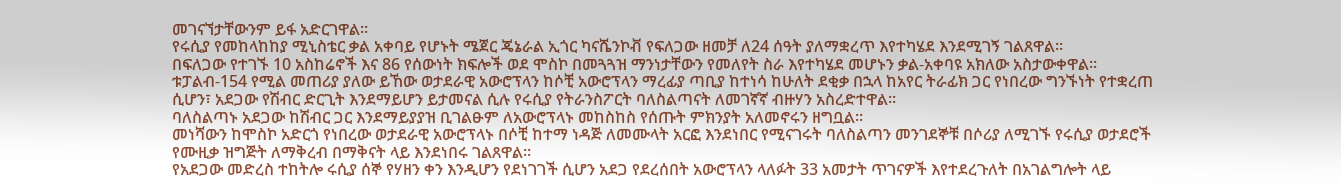መገናኘታቸውንም ይፋ አድርገዋል።
የሩሲያ የመከላከከያ ሚኒስቴር ቃል አቀባይ የሆኑት ሜጀር ጄኔራል ኢጎር ካናሼንኮቭ የፍለጋው ዘመቻ ለ24 ሰዓት ያለማቋረጥ እየተካሄደ እንደሚገኝ ገልጸዋል።
በፍለጋው የተገኙ 10 አስከሬኖች እና 86 የሰውነት ክፍሎች ወደ ሞስኮ በመጓጓዝ ማንነታቸውን የመለየት ስራ እየተካሄደ መሆኑን ቃል-አቀባዩ አክለው አስታውቀዋል።
ቱፓልብ-154 የሚል መጠሪያ ያለው ይኸው ወታደራዊ አውሮፕላን ከሶቺ አውሮፕላን ማረፊያ ጣቢያ ከተነሳ ከሁለት ደቂቃ በኋላ ከአየር ትራፊክ ጋር የነበረው ግንኙነት የተቋረጠ ሲሆን፣ አደጋው የሽብር ድርጊት እንደማይሆን ይታመናል ሲሉ የሩሲያ የትራንስፖርት ባለስልጣናት ለመገኛኛ ብዙሃን አስረድተዋል።
ባለስልጣኑ አደጋው ከሽብር ጋር እንደማይያያዝ ቢገልፁም ለአውሮፕላኑ መከስከስ የሰጡት ምክንያት አለመኖሩን ዘግቧል።
መነሻውን ከሞስኮ አድርጎ የነበረው ወታደራዊ አውሮፕላኑ በሶቺ ከተማ ነዳጅ ለመሙላት አርፎ እንደነበር የሚናገሩት ባለስልጣን መንገደኞቹ በሶሪያ ለሚገኙ የሩሲያ ወታደሮች የሙዚቃ ዝግጅት ለማቅረብ በማቅናት ላይ እንደነበሩ ገልጸዋል።
የአደጋው መድረስ ተከትሎ ሩሲያ ሰኞ የሃዘን ቀን እንዲሆን የደነገገች ሲሆን አደጋ የደረሰበት አውሮፕላን ላለፉት 33 አመታት ጥገናዎች እየተደረጉለት በአገልግሎት ላይ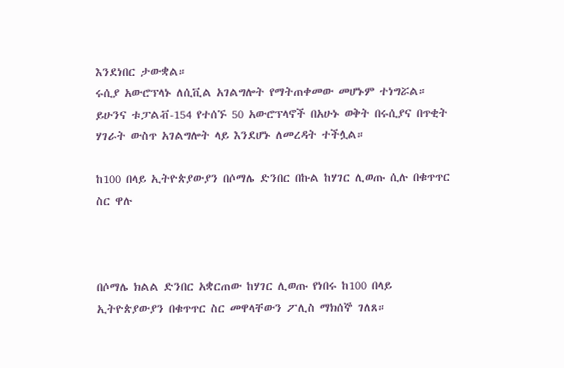እንደነበር ታውቋል።
ሩሲያ አውሮፕላኑ ለሲቪል አገልግሎት የማትጠቀመው መሆኑም ተነግሯል። ይሁንና ቱፓልቭ-154 የተሰኙ 50 አውሮፕላኖች በአሁኑ ወቅት በሩሲያና በጥቂት ሃገራት ውስጥ አገልግሎት ላይ እንደሆኑ ለመረዳት ተችሏል።

ከ100 በላይ ኢትዮጵያውያን በሶማሌ ድንበር በኩል ከሃገር ሊወጡ ሲሉ በቁጥጥር ስር ዋሉ



በሶማሌ ክልል ድንበር አቋርጠው ከሃገር ሊወጡ የነበሩ ከ100 በላይ ኢትዮጵያውያን በቁጥጥር ስር መዋላቸውን ፖሊስ ማክሰኞ ገለጸ።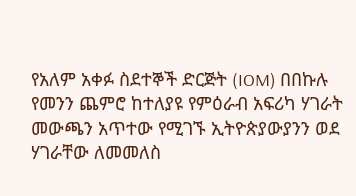የአለም አቀፉ ስደተኞች ድርጅት (IOM) በበኩሉ የመንን ጨምሮ ከተለያዩ የምዕራብ አፍሪካ ሃገራት መውጫን አጥተው የሚገኙ ኢትዮጵያውያንን ወደ ሃገራቸው ለመመለስ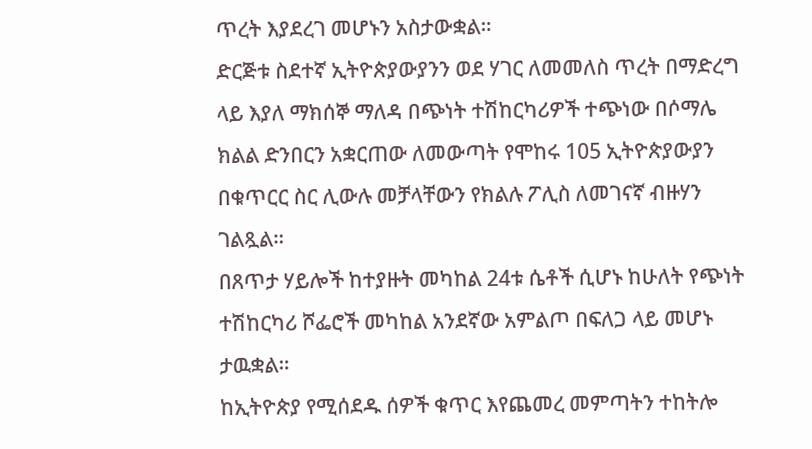ጥረት እያደረገ መሆኑን አስታውቋል።
ድርጅቱ ስደተኛ ኢትዮጵያውያንን ወደ ሃገር ለመመለስ ጥረት በማድረግ ላይ እያለ ማክሰኞ ማለዳ በጭነት ተሽከርካሪዎች ተጭነው በሶማሌ ክልል ድንበርን አቋርጠው ለመውጣት የሞከሩ 105 ኢትዮጵያውያን በቁጥርር ስር ሊውሉ መቻላቸውን የክልሉ ፖሊስ ለመገናኛ ብዙሃን ገልጿል።
በጸጥታ ሃይሎች ከተያዙት መካከል 24ቱ ሴቶች ሲሆኑ ከሁለት የጭነት ተሽከርካሪ ሾፌሮች መካከል አንደኛው አምልጦ በፍለጋ ላይ መሆኑ ታዉቋል።
ከኢትዮጵያ የሚሰደዱ ሰዎች ቁጥር እየጨመረ መምጣትን ተከትሎ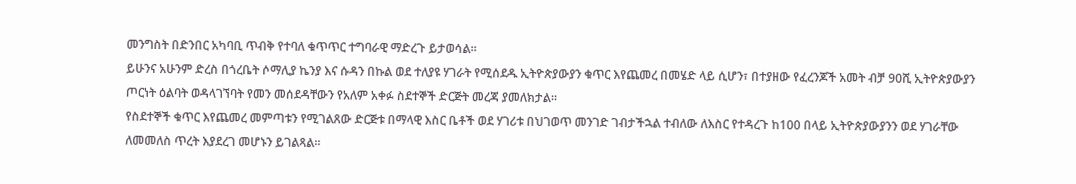መንግስት በድንበር አካባቢ ጥብቅ የተባለ ቁጥጥር ተግባራዊ ማድረጉ ይታወሳል።
ይሁንና አሁንም ድረስ በጎረቤት ሶማሊያ ኬንያ እና ሱዳን በኩል ወደ ተለያዩ ሃገራት የሚሰደዱ ኢትዮጵያውያን ቁጥር እየጨመረ በመሄድ ላይ ሲሆን፣ በተያዘው የፈረንጆች አመት ብቻ 90ሺ ኢትዮጵያውያን ጦርነት ዕልባት ወዳላገኘባት የመን መሰደዳቸውን የአለም አቀፉ ስደተኞች ድርጅት መረጃ ያመለክታል።
የስደተኞች ቁጥር እየጨመረ መምጣቱን የሚገልጸው ድርጅቱ በማላዊ እስር ቤቶች ወደ ሃገሪቱ በህገወጥ መንገድ ገብታችኋል ተብለው ለእስር የተዳረጉ ከ100 በላይ ኢትዮጵያውያንን ወደ ሃገራቸው ለመመለስ ጥረት እያደረገ መሆኑን ይገልጻል።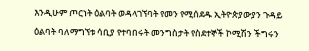እንዲሁም ጦርነት ዕልባት ወዳላገኘባት የመን የሚሰደዱ ኢትዮጵያውያን ጉዳይ ዕልባት ባለማግኘቱ ሳቢያ የተባበሩት መንግስታት የስደተኞች ኮሚሽን ችግሩን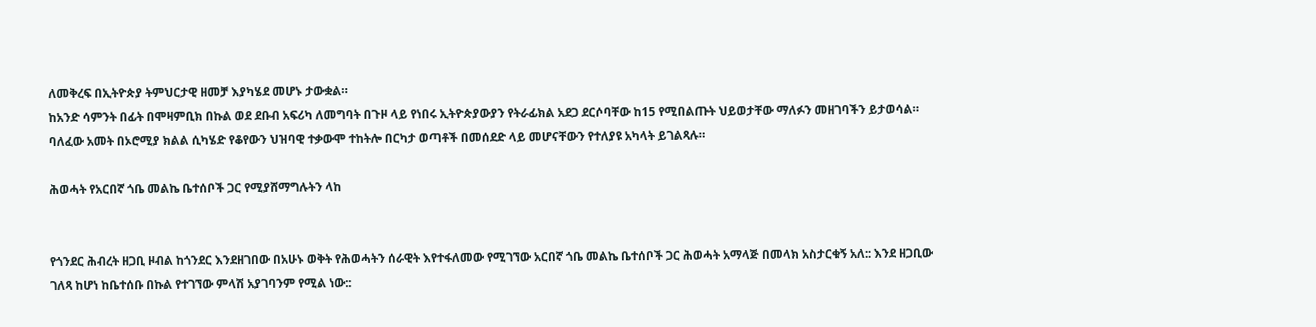ለመቅረፍ በኢትዮጵያ ትምህርታዊ ዘመቻ እያካሄደ መሆኑ ታውቋል።
ከአንድ ሳምንት በፊት በሞዛምቢክ በኩል ወደ ደቡብ አፍሪካ ለመግባት በጉዞ ላይ የነበሩ ኢትዮጵያውያን የትራፊክል አደጋ ደርሶባቸው ከ15 የሚበልጡት ህይወታቸው ማለፉን መዘገባችን ይታወሳል።
ባለፈው አመት በኦሮሚያ ክልል ሲካሄድ የቆየውን ህዝባዊ ተቃውሞ ተከትሎ በርካታ ወጣቶች በመሰደድ ላይ መሆናቸውን የተለያዩ አካላት ይገልጻሉ።

ሕወሓት የአርበኛ ጎቤ መልኬ ቤተሰቦች ጋር የሚያሸማግሉትን ላከ


የጎንደር ሕብረት ዘጋቢ ዞብል ከጎንደር እንደዘገበው በአሁኑ ወቅት የሕወሓትን ሰራዊት እየተፋለመው የሚገኘው አርበኛ ጎቤ መልኬ ቤተሰቦች ጋር ሕወሓት አማላጅ በመላክ አስታርቁኝ አለ:: እንደ ዘጋቢው ገለጻ ከሆነ ከቤተሰቡ በኩል የተገኘው ምላሽ አያገባንም የሚል ነው::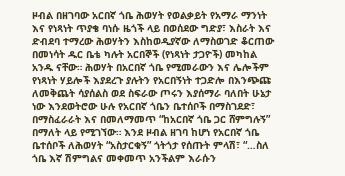ዞብል በዘገባው አርበኛ ጎቤ ሕወሃት የወልቃይት የአማራ ማንነት እና የነጻነት ጥያቄ ባነሱ ዜጎች ላይ በወሰደው ግድያ፣ እስራት እና ድብደባ ተማረው ሕወሃትን እስከወዲያኛው ለማስወገድ ቆርጠው በመነሳት ዱር ቤቴ ካሉት አርበኞች (የነጻነት ታጋዮች) መካከል አንዱ ናቸው። ሕወሃት በአርበኛ ጎቤ የሚመራውን እና ሌሎችም የነጻነት ሃይሎች እያደረጉ ያሉትን የአርበኝነት ተጋድሎ በእንጭጩ ለመቅጨት ሳያሰልስ ወደ ስፍራው ጦሩን እያሰማራ ባለበት ሁኔታ ነው እንደወትሮው ሁሉ የአርበኛ ጎቤን ቤተሰቦች በማስገደድ፣ በማስፈራራት እና በመለማመጥ “ከአርበኛ ጎቤ ጋር ሸምግሉኝ” በማለት ላይ የሚገኘው። እንደ ዞብል ዘገባ ከሆነ የአርበኛ ጎቤ ቤተሰቦች ለሕወሃት “አስታርቁኝ” ጎትጎታ የሰጡት ምላሽ፣ “…ስለ ጎቤ እኛ ሽምግልና መቀመጥ አንችልም እራሱን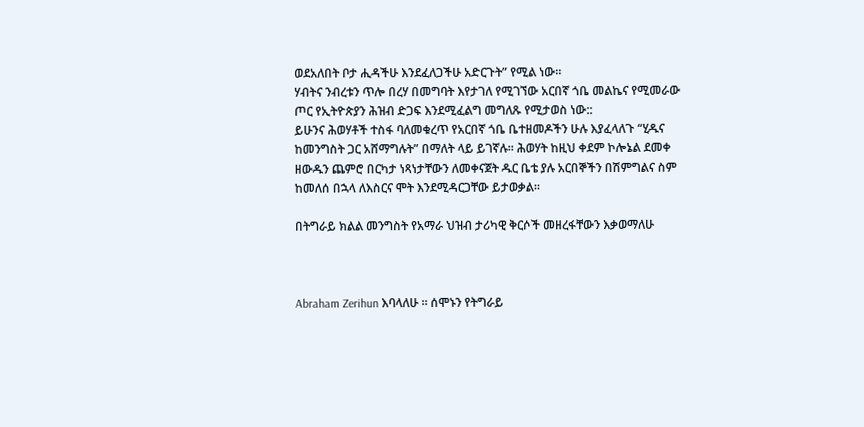ወደአለበት ቦታ ሒዳችሁ እንደፈለጋችሁ አድርጉት” የሚል ነው።
ሃብትና ንብረቱን ጥሎ በረሃ በመግባት እየታገለ የሚገኘው አርበኛ ጎቤ መልኬና የሚመራው ጦር የኢትዮጵያን ሕዝብ ድጋፍ እንደሚፈልግ መግለጹ የሚታወስ ነው::
ይሁንና ሕወሃቶች ተስፋ ባለመቁረጥ የአርበኛ ጎቤ ቤተዘመዶችን ሁሉ እያፈላለጉ “ሂዱና ከመንግስት ጋር አሸማግሉት” በማለት ላይ ይገኛሉ። ሕወሃት ከዚህ ቀደም ኮሎኔል ደመቀ ዘውዱን ጨምሮ በርካታ ነጻነታቸውን ለመቀናጀት ዱር ቤቴ ያሉ አርበኞችን በሽምግልና ስም ከመለሰ በኋላ ለእስርና ሞት እንደሚዳርጋቸው ይታወቃል።

በትግራይ ክልል መንግስት የአማራ ህዝብ ታሪካዊ ቅርሶች መዘረፋቸውን እቃወማለሁ



Abraham Zerihun እባላለሁ ። ሰሞኑን የትግራይ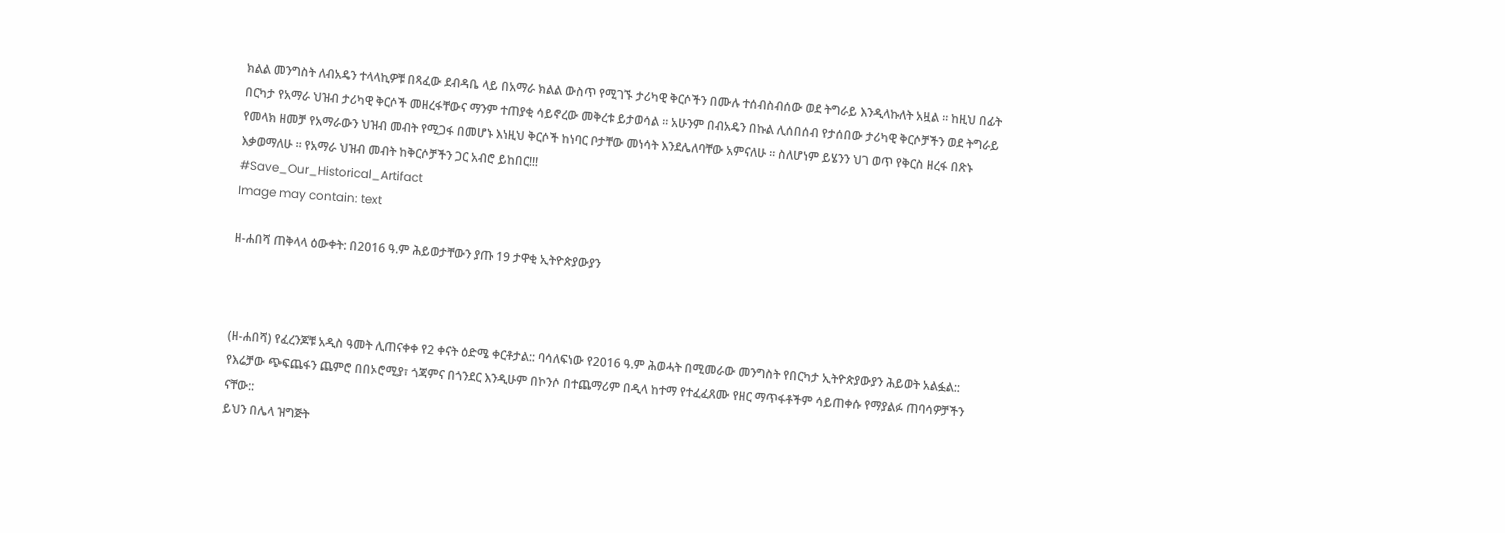ክልል መንግስት ለብአዴን ተላላኪዎቹ በጻፈው ደብዳቤ ላይ በአማራ ክልል ውስጥ የሚገኙ ታሪካዊ ቅርሶችን በሙሉ ተሰብስብሰው ወደ ትግራይ እንዲላኩለት አዟል ። ከዚህ በፊት በርካታ የአማራ ህዝብ ታሪካዊ ቅርሶች መዘረፋቸውና ማንም ተጠያቂ ሳይኖረው መቅረቱ ይታወሳል ። አሁንም በብአዴን በኩል ሊሰበሰብ የታሰበው ታሪካዊ ቅርሶቻችን ወደ ትግራይ የመላክ ዘመቻ የአማራውን ህዝብ መብት የሚጋፋ በመሆኑ እነዚህ ቅርሶች ከነባር ቦታቸው መነሳት እንደሌለባቸው አምናለሁ ። ስለሆነም ይሄንን ህገ ወጥ የቅርስ ዘረፋ በጽኑ እቃወማለሁ ። የአማራ ህዝብ መብት ከቅርሶቻችን ጋር አብሮ ይከበር!!!
#Save_Our_Historical_Artifact
Image may contain: text

ዘ-ሐበሻ ጠቅላላ ዕውቀት: በ2016 ዓ.ም ሕይወታቸውን ያጡ 19 ታዋቂ ኢትዮጵያውያን



(ዘ-ሐበሻ) የፈረንጆቹ አዲስ ዓመት ሊጠናቀቀ የ2 ቀናት ዕድሜ ቀርቶታል:: ባሳለፍነው የ2016 ዓ.ም ሕወሓት በሚመራው መንግስት የበርካታ ኢትዮጵያውያን ሕይወት አልፏል:: የእሬቻው ጭፍጨፋን ጨምሮ በበኦሮሚያ፣ ጎጃምና በጎንደር እንዲሁም በኮንሶ በተጨማሪም በዲላ ከተማ የተፈፈጸሙ የዘር ማጥፋቶችም ሳይጠቀሱ የማያልፉ ጠባሳዎቻችን ናቸው::
ይህን በሌላ ዝግጅት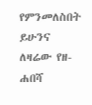የምንመለስበት ይሁንና ለዛሬው የዘ-ሐበሻ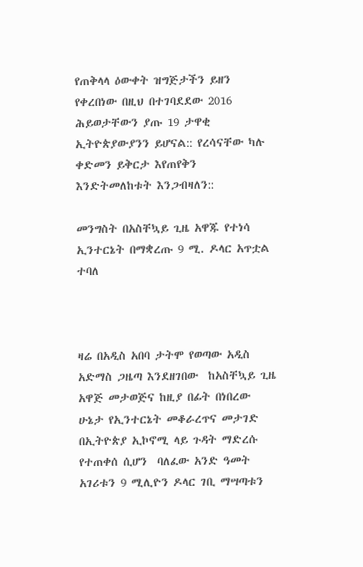የጠቅላላ ዕውቀት ዝግጅታችን ይዘን የቀረበነው በዚህ በተገባደደው 2016 ሕይወታቸውን ያጡ 19 ታዋቂ ኢትዮጵያውያንን ይሆናል:: የረሳናቸው ካሉ ቀድመን ይቅርታ እየጠየቅን እንድትመለከቱት እንጋብዛለን::

መንግስት በአስቸኳይ ጊዜ አዋጁ የተነሳ ኢንተርኔት በማቋረጡ 9 ሚ. ዶላር አጥቷል ተባለ



ዛሬ በአዲስ አበባ ታትሞ የወጣው አዲስ አድማስ ጋዜጣ እንደዘገበው  ከአስቸኳይ ጊዜ አዋጅ መታወጅና ከዚያ በፊት በነበረው ሁኔታ የኢንተርኔት መቆራረጥና መታገድ በኢትዮጵያ ኢኮኖሚ ላይ ጉዳት ማድረሱ የተጠቀሰ ሲሆን  ባለፈው አንድ ዓመት አገሪቱን 9 ሚሊዮን ዶላር ገቢ ማሣጣቱን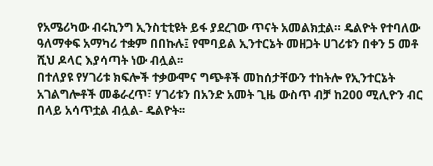የአሜሪካው ብሩኪንግ ኢንስቲቲዩት ይፋ ያደረገው ጥናት አመልክቷል። ዴልዮት የተባለው ዓለማቀፍ አማካሪ ተቋም በበኩሉ፤ የሞባይል ኢንተርኔት መዘጋት ሀገሪቱን በቀን 5 መቶ ሺህ ዶላር እያሳጣት ነው ብሏል፡፡
በተለያዩ የሃገሪቱ ክፍሎች ተቃውሞና ግጭቶች መከሰታቸውን ተከትሎ የኢንተርኔት አገልግሎቶች መቆራረጥ፣ ሃገሪቱን በአንድ አመት ጊዜ ውስጥ ብቻ ከ200 ሚሊዮን ብር በላይ አሳጥቷል ብሏል- ዴልዮት፡፡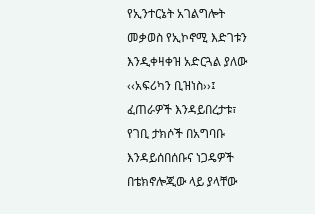የኢንተርኔት አገልግሎት መቃወስ የኢኮኖሚ እድገቱን እንዲቀዛቀዝ አድርጓል ያለው ‹‹አፍሪካን ቢዝነስ››፤ ፈጠራዎች እንዳይበረታቱ፣ የገቢ ታክሶች በአግባቡ እንዳይሰበሰቡና ነጋዴዎች በቴክኖሎጂው ላይ ያላቸው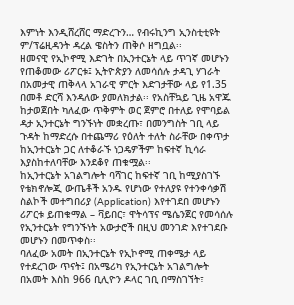እምነት እንዲሸረሸር ማድረጉን… የብሩኪንግ ኢንስቲቲዩት ም/ፕሬዚዳንት ዳረል ዌስትን ጠቅሶ ዘግቧል፡፡
ዘመናዊ የኢኮኖሚ እድገት በኢንተርኔት ላይ ጥገኛ መሆኑን የጠቆመው ሪፖርቱ፤ ኢትዮጵያን ለመሳሰሉ ታዳጊ ሃገራት በአመታዊ ጠቅላላ አገራዊ ምርት እድገታቸው ላይ የ1.35 በመቶ ድርሻ እንዳለው ያመለክታል፡፡ የአስቸኳይ ጊዜ አዋጁ ከታወጀበት ካለፈው ጥቅምት ወር ጀምሮ በተለይ የሞባይል ዳታ ኢንተርኔት ግንኙነት መቋረጡ፣ በመንግስት ገቢ ላይ ጉዳት ከማድረሱ በተጨማሪ የዕለት ተለት ስራቸው በቀጥታ ከኢንተርኔት ጋር ለተቆራኙ ነጋዴዎችም ከፍተኛ ኪሳራ እያስከተለባቸው እንደቆየ ጠቁሟል፡፡
ከኢንተርኔት አገልግሎት ባሻገር ከፍተኛ ገቢ ከሚያስገኙ የቴክኖሎጂ ውጤቶች አንዱ የሆነው የተለያዩ የተንቀሳቃሽ ስልኮች መተግበሪያ (Application) እየተገደበ መሆኑን ሪፖርቱ ይጠቁማል – ቫይበር፣ ዋትሳፕና ሜሴንጀር የመሳሰሉ የኢንተርኔት የግንኙነት አውታሮች በዚህ መንገድ እየተገደቡ መሆኑን በመጥቀስ፡፡
ባለፈው አመት በኢንተርኔት የኢኮኖሚ ጠቀሜታ ላይ የተደረገው ጥናት፤ በአሜሪካ የኢንተርኔት አገልግሎት በአመት እስከ 966 ቢሊዮን ዶላር ገቢ በማስገኘት፣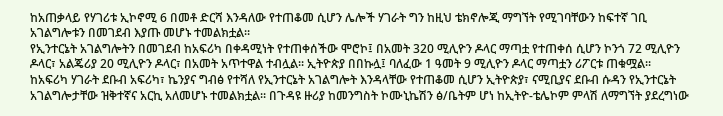ከአጠቃላይ የሃገሪቱ ኢኮኖሚ 6 በመቶ ድርሻ እንዳለው የተጠቆመ ሲሆን ሌሎች ሃገራት ግን ከዚህ ቴክኖሎጂ ማግኘት የሚገባቸውን ከፍተኛ ገቢ አገልግሎቱን በመገደብ እያጡ መሆኑ ተመልክቷል፡፡
የኢንተርኔት አገልግሎትን በመገደብ ከአፍሪካ በቀዳሚነት የተጠቀሰችው ሞሮኮ፤ በአመት 320 ሚሊዮን ዶላር ማጣቷ የተጠቀሰ ሲሆን ኮንጎ 72 ሚሊዮን ዶላር፣ አልጄሪያ 20 ሚሊዮን ዶላር፣ በአመት አጥተዋል ተብሏል፡፡ ኢትዮጵያ በበኩሏ፤ ባለፈው 1 ዓመት 9 ሚሊዮን ዶላር ማጣቷን ሪፖርቱ ጠቁሟል፡፡
ከአፍሪካ ሃገራት ደቡብ አፍሪካ፣ ኬንያና ግብፅ የተሻለ የኢንተርኔት አገልግሎት እንዳላቸው የተጠቆመ ሲሆን ኢትዮጵያ፣ ናሚቢያና ደቡብ ሱዳን የኢንተርኔት አገልግሎታቸው ዝቅተኛና አርኪ አለመሆኑ ተመልክቷል፡፡ በጉዳዩ ዙሪያ ከመንግስት ኮሙኒኬሽን ፅ/ቤትም ሆነ ከኢትዮ-ቴሌኮም ምላሽ ለማግኘት ያደረግነው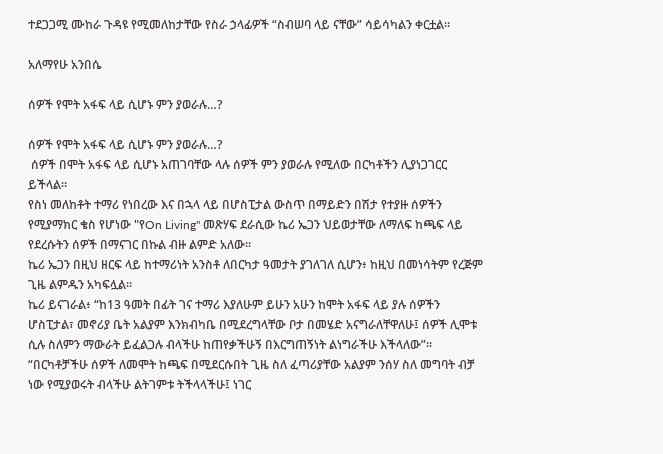ተደጋጋሚ ሙከራ ጉዳዩ የሚመለከታቸው የስራ ኃላፊዎች “ስብሠባ ላይ ናቸው” ሳይሳካልን ቀርቷል።

አለማየሁ አንበሴ

ሰዎች የሞት አፋፍ ላይ ሲሆኑ ምን ያወራሉ…?

ሰዎች የሞት አፋፍ ላይ ሲሆኑ ምን ያወራሉ…?
 ሰዎች በሞት አፋፍ ላይ ሲሆኑ አጠገባቸው ላሉ ሰዎች ምን ያወራሉ የሚለው በርካቶችን ሊያነጋገርር ይችላል።
የስነ መለከቶት ተማሪ የነበረው እና በኋላ ላይ በሆስፒታል ውስጥ በማይድን በሽታ የተያዙ ሰዎችን የሚያማክር ቄስ የሆነው "የOn Living" መጽሃፍ ደራሲው ኬሪ ኤጋን ህይወታቸው ለማለፍ ከጫፍ ላይ የደረሱትን ሰዎች በማናገር በኩል ብዙ ልምድ አለው።
ኬሪ ኤጋን በዚህ ዘርፍ ላይ ከተማሪነት አንስቶ ለበርካታ ዓመታት ያገለገለ ሲሆን፥ ከዚህ በመነሳትም የረጅም ጊዜ ልምዱን አካፍሏል።
ኬሪ ይናገራል፥ “ከ13 ዓመት በፊት ገና ተማሪ እያለሁም ይሁን አሁን ከሞት አፋፍ ላይ ያሉ ሰዎችን ሆስፒታል፣ መኖሪያ ቤት አልያም እንክብካቤ በሚደረግላቸው ቦታ በመሄድ አናግራለቸዋለሁ፤ ሰዎች ሊሞቱ ሲሉ ስለምን ማውራት ይፈልጋሉ ብላችሁ ከጠየቃችሁኝ በእርግጠኝነት ልነግራችሁ እችላለው”።
“በርካቶቻችሁ ሰዎች ለመሞት ከጫፍ በሚደርሱበት ጊዜ ስለ ፈጣሪያቸው አልያም ንሰሃ ስለ መግባት ብቻ ነው የሚያወሩት ብላችሁ ልትገምቱ ትችላላችሁ፤ ነገር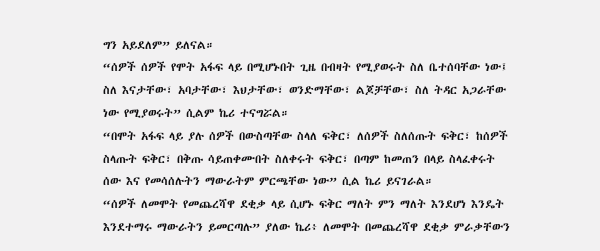ግን አይደለም” ይለናል።
“ሰዎች ሰዎች የሞት አፋፍ ላይ በሚሆኑበት ጊዜ በብዛት የሚያወሩት ስለ ቤተሰባቸው ነው፤ ስለ እናታቸው፣ አባታቸው፣ እህታቸው፣ ወንድማቸው፣ ልጆቻቸው፣ ስለ ትዳር አጋራቸው ነው የሚያወሩት” ሲልም ኬሪ ተናግሯል።
“በሞት አፋፍ ላይ ያሉ ሰዎች በውስጣቸው ስላለ ፍቅር፣ ለሰዎች ስለሰጡት ፍቅር፣ ከሰዎች ስላጡት ፍቅር፣ በቅጡ ሳይጠቀሙበት ስለቀሩት ፍቅር፣ በጣም ከመጠን በላይ ስላፈቀሩት ሰው እና የመሳሰሉትን ማውራትም ምርጫቸው ነው” ሲል ኬሪ ይናገራል።
“ሰዎች ለመሞት የመጨረሻዋ ደቂቃ ላይ ሲሆኑ ፍቅር ማለት ምን ማለት እንደሆነ እንዴት እንደተማሩ ማውራትን ይመርጣሉ” ያለው ኬሪ፥ ለመሞት በመጨረሻዋ ደቂቃ ምራቃቸውን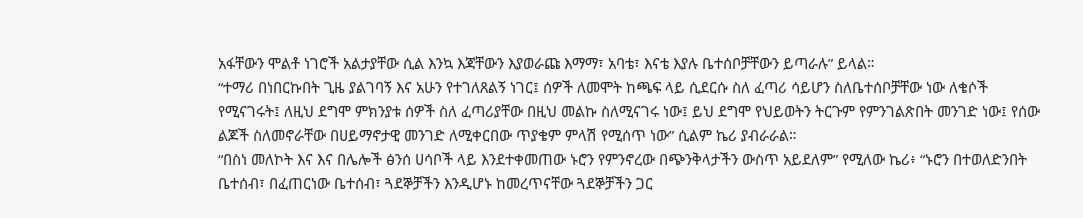አፋቸውን ሞልቶ ነገሮች አልታያቸው ሲል እንኳ እጃቸውን እያወራጩ እማማ፣ አባቴ፣ እናቴ እያሉ ቤተሰቦቻቸውን ይጣራሉ” ይላል።
“ተማሪ በነበርኩበት ጊዜ ያልገባኝ እና አሁን የተገለጸልኝ ነገር፤ ሰዎች ለመሞት ከጫፍ ላይ ሲደርሱ ስለ ፈጣሪ ሳይሆን ስለቤተሰቦቻቸው ነው ለቄሶች የሚናገሩት፤ ለዚህ ደግሞ ምክንያቱ ሰዎች ስለ ፈጣሪያቸው በዚህ መልኩ ስለሚናገሩ ነው፤ ይህ ደግሞ የህይወትን ትርጉም የምንገልጽበት መንገድ ነው፤ የሰው ልጆች ስለመኖራቸው በሀይማኖታዊ መንገድ ለሚቀርበው ጥያቄም ምላሽ የሚሰጥ ነው” ሲልም ኬሪ ያብራራል።
“በስነ መለኮት እና እና በሌሎች ፅንሰ ሀሳቦች ላይ እንደተቀመጠው ኑሮን የምንኖረው በጭንቅላታችን ውስጥ አይደለም” የሚለው ኬሪ፥ “ኑሮን በተወለድንበት ቤተሰብ፣ በፈጠርነው ቤተሰብ፣ ጓደኞቻችን እንዲሆኑ ከመረጥናቸው ጓደኞቻችን ጋር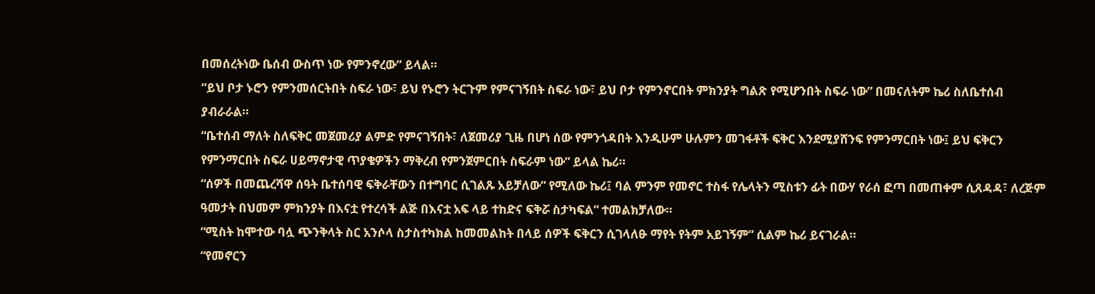በመሰረትነው ቤሰብ ውስጥ ነው የምንኖረው” ይላል።
“ይህ ቦታ ኑሮን የምንመሰርትበት ስፍራ ነው፣ ይህ የኑሮን ትርጉም የምናገኝበት ስፍራ ነው፣ ይህ ቦታ የምንኖርበት ምክንያት ግልጽ የሚሆንበት ስፍራ ነው” በመናለትም ኬሪ ስለቤተሰብ ያብራራል።
“ቤተሰብ ማለት ስለፍቅር መጀመሪያ ልምድ የምናገኝበት፣ ለጀመሪያ ጊዜ በሆነ ሰው የምንጎዳበት እንዲሁም ሁሉምን መገፋቶች ፍቅር እንደሚያሸንፍ የምንማርበት ነው፤ ይህ ፍቅርን የምንማርበት ስፍራ ሀይማኖታዊ ጥያቄዎችን ማቅረብ የምንጀምርበት ስፍራም ነው” ይላል ኬሪ።
“ሰዎች በመጨረሻዋ ሰዓት ቤተሰባዊ ፍቅራቸውን በተግባር ሲገልጹ አይቻለው” የሚለው ኬሪ፤ ባል ምንም የመኖር ተስፋ የሌላትን ሚስቱን ፊት በውሃ የራሰ ፎጣ በመጠቀም ሲጸዳዳ፣ ለረጅም ዓመታት በህመም ምክንያት በእናቷ የተረሳች ልጅ በእናቷ አፍ ላይ ተከድና ፍቅሯ ስታካፍል” ተመልክቻለው።
“ሚስት ከሞተው ባሏ ጭንቅላት ስር አንሶላ ስታስተካክል ከመመልከት በላይ ሰዎች ፍቅርን ሲገላለፁ ማየት የትም አይገኝም” ሲልም ኬሪ ይናገራል።
“የመኖርን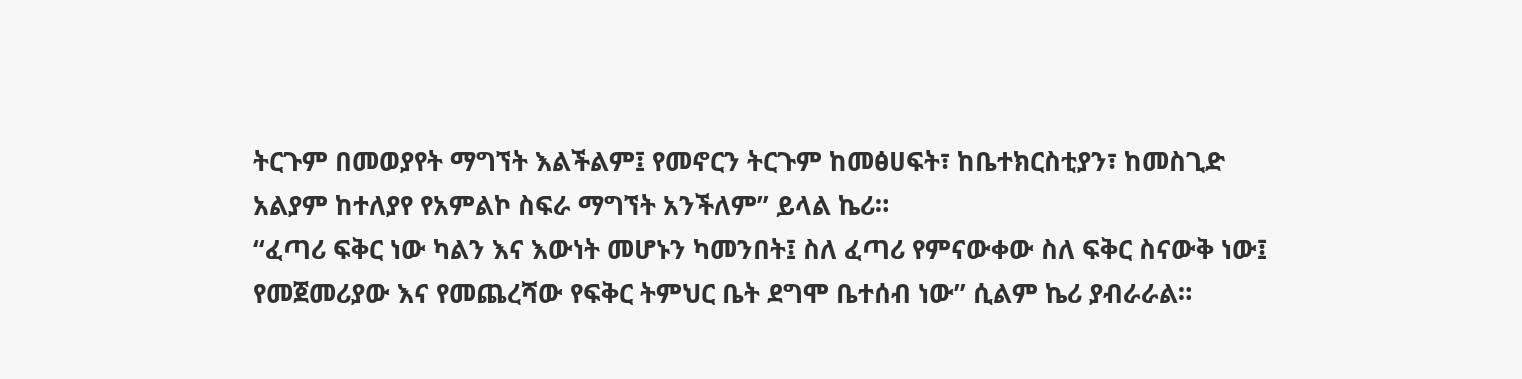ትርጉም በመወያየት ማግኘት እልችልም፤ የመኖርን ትርጉም ከመፅሀፍት፣ ከቤተክርስቲያን፣ ከመስጊድ አልያም ከተለያየ የአምልኮ ስፍራ ማግኘት አንችለም” ይላል ኬሪ።
“ፈጣሪ ፍቅር ነው ካልን እና እውነት መሆኑን ካመንበት፤ ስለ ፈጣሪ የምናውቀው ስለ ፍቅር ስናውቅ ነው፤ የመጀመሪያው እና የመጨረሻው የፍቅር ትምህር ቤት ደግሞ ቤተሰብ ነው” ሲልም ኬሪ ያብራራል።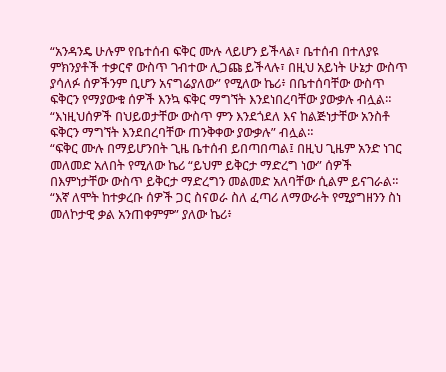“አንዳንዴ ሁሉም የቤተሰብ ፍቅር ሙሉ ላይሆን ይችላል፣ ቤተሰብ በተለያዩ ምክንያቶች ተቃርኖ ውስጥ ገብተው ሊጋጩ ይችላሉ፣ በዚህ አይነት ሁኔታ ውስጥ ያሳለፉ ሰዎችንም ቢሆን አናግሬያለው” የሚለው ኬሪ፥ በቤተሰባቸው ውስጥ ፍቅርን የማያውቁ ሰዎች እንኳ ፍቅር ማግኘት እንደነበረባቸው ያውቃሉ ብሏል።
“እነዚህሰዎች በህይወታቸው ውስጥ ምን እንደጎደለ እና ከልጅነታቸው አንስቶ ፍቅርን ማግኘት እንደበረባቸው ጠንቅቀው ያውቃሉ” ብሏል።
“ፍቅር ሙሉ በማይሆንበት ጊዜ ቤተሰብ ይበጣበጣል፤ በዚህ ጊዜም አንድ ነገር መለመድ አለበት የሚለው ኬሪ “ይህም ይቅርታ ማድረግ ነው” ሰዎች በእምነታቸው ውስጥ ይቅርታ ማድረግን መልመድ አለባቸው ሲልም ይናገራል።
“እኛ ለሞት ከተቃረቡ ሰዎች ጋር ስናወራ ስለ ፈጣሪ ለማውራት የሚያግዘንን ስነ መለኮታዊ ቃል አንጠቀምም” ያለው ኬሪ፥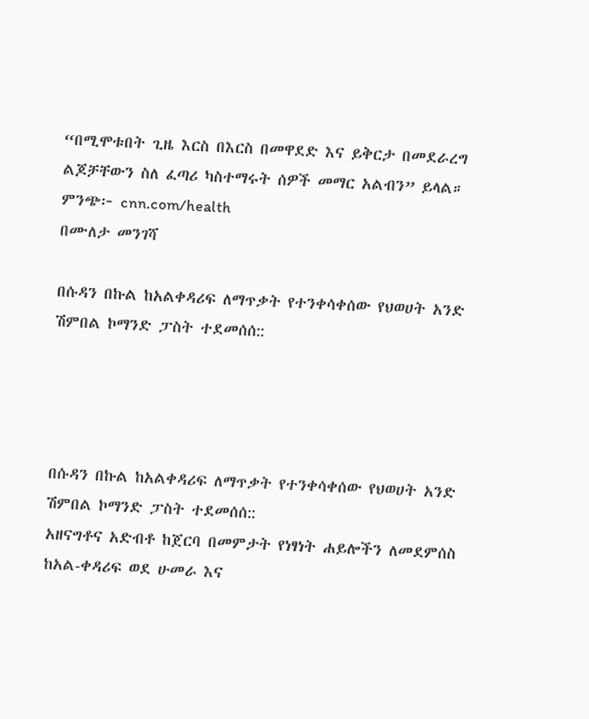“በሚሞቱበት ጊዜ እርስ በእርስ በመዋደድ እና ይቅርታ በመደራረግ ልጆቻቸውን ስለ ፈጣሪ ካስተማሩት ሰዎች መማር አልብን” ይላል።
ምንጭ፦ cnn.com/health
በሙለታ መንገሻ

በሱዳን በኩል ከአልቀዳሪፍ ለማጥቃት የተንቀሳቀሰው የህወሀት አንድ ሽምበል ኮማንድ ፓስት ተደመሰሰ::




በሱዳን በኩል ከአልቀዳሪፍ ለማጥቃት የተንቀሳቀሰው የህወሀት አንድ ሽምበል ኮማንድ ፓስት ተደመሰሰ::
አዘናግቶና አድብቶ ከጀርባ በመምታት የነፃነት ሐይሎችን ለመደምሰስ ከአል-ቀዳሪፍ ወደ ሁመራ እና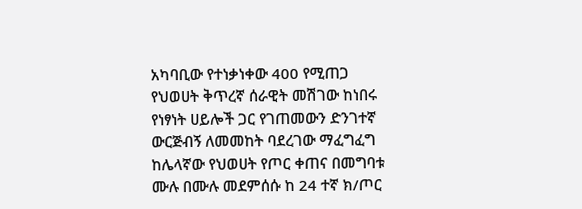አካባቢው የተነቃነቀው 400 የሚጠጋ የህወሀት ቅጥረኛ ሰራዊት መሽገው ከነበሩ የነፃነት ሀይሎች ጋር የገጠመውን ድንገተኛ ውርጅብኝ ለመመከት ባደረገው ማፈግፈግ ከሌላኛው የህወሀት የጦር ቀጠና በመግባቱ ሙሉ በሙሉ መደምሰሱ ከ 24 ተኛ ክ/ጦር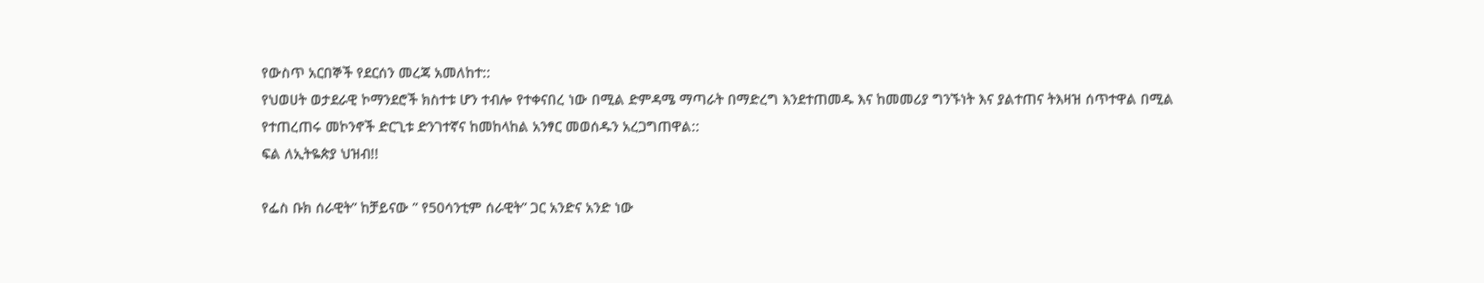የውስጥ አርበኞች የደርሰን መረጃ አመለከተ::
የህወሀት ወታደራዊ ኮማንደሮች ክስተቱ ሆን ተብሎ የተቀናበረ ነው በሚል ድምዳሜ ማጣራት በማድረግ እንደተጠመዱ እና ከመመሪያ ግንኙነት እና ያልተጠና ትእዛዝ ሰጥተዋል በሚል የተጠረጠሩ መኮንኖች ድርጊቱ ድንገተኛና ከመከላከል አንፃር መወሰዱን አረጋግጠዋል::
ፍል ለኢትዬጵያ ህዝብ!!

የፌስ ቡክ ሰራዊት” ከቻይናው ” የ50ሳንቲም ሰራዊት” ጋር አንድና አንድ ነው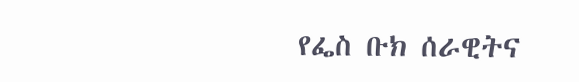የፌስ ቡክ ሰራዊትና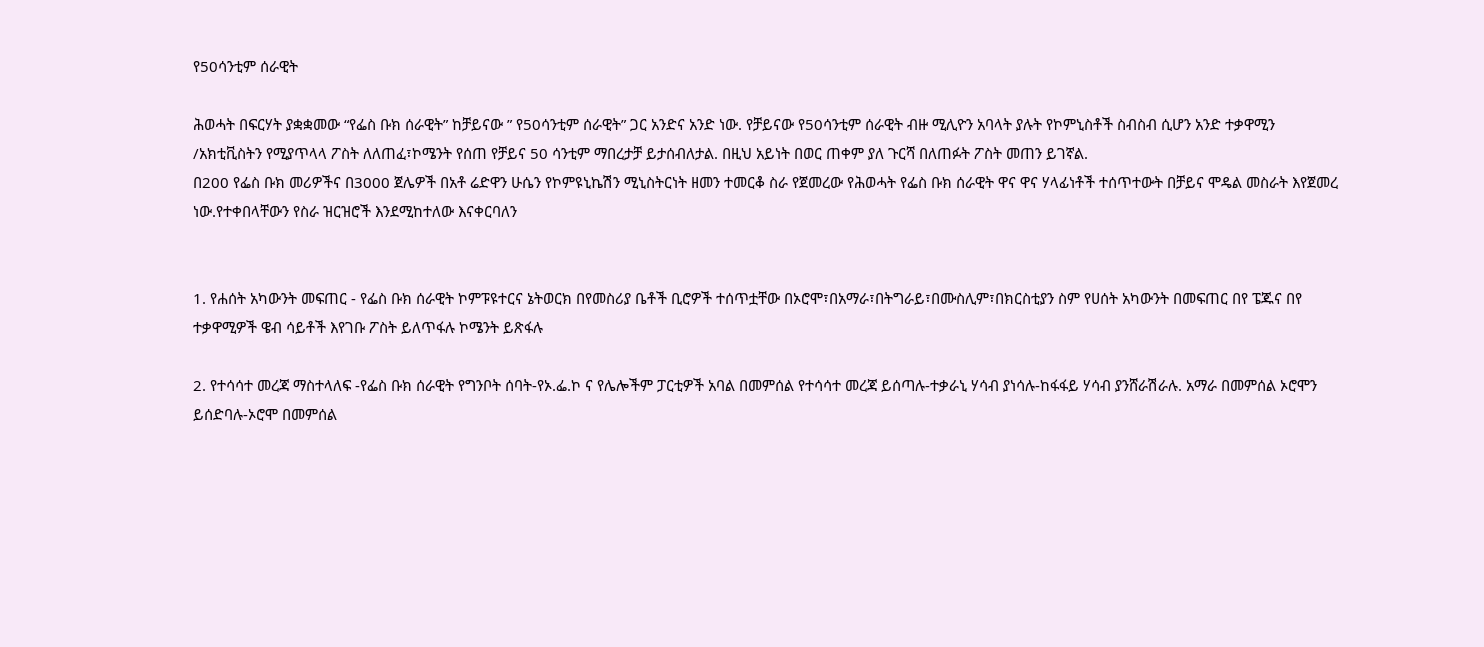የ50ሳንቲም ሰራዊት

ሕወሓት በፍርሃት ያቋቋመው “የፌስ ቡክ ሰራዊት” ከቻይናው ” የ50ሳንቲም ሰራዊት” ጋር አንድና አንድ ነው. የቻይናው የ50ሳንቲም ሰራዊት ብዙ ሚሊዮን አባላት ያሉት የኮምኒስቶች ስብስብ ሲሆን አንድ ተቃዋሚን /አክቲቪስትን የሚያጥላላ ፖስት ለለጠፈ፣ኮሜንት የሰጠ የቻይና 50 ሳንቲም ማበረታቻ ይታሰብለታል. በዚህ አይነት በወር ጠቀም ያለ ጉርሻ በለጠፉት ፖስት መጠን ይገኛል.
በ200 የፌስ ቡክ መሪዎችና በ3000 ጀሌዎች በአቶ ሬድዋን ሁሴን የኮምዩኒኬሽን ሚኒስትርነት ዘመን ተመርቆ ስራ የጀመረው የሕወሓት የፌስ ቡክ ሰራዊት ዋና ዋና ሃላፊነቶች ተሰጥተውት በቻይና ሞዴል መስራት እየጀመረ ነው.የተቀበላቸውን የስራ ዝርዝሮች እንደሚከተለው እናቀርባለን


1. የሐሰት አካውንት መፍጠር - የፌስ ቡክ ሰራዊት ኮምፑዩተርና ኔትወርክ በየመስሪያ ቤቶች ቢሮዎች ተሰጥቷቸው በኦሮሞ፣በአማራ፣በትግራይ፣በሙስሊም፣በክርስቲያን ስም የሀሰት አካውንት በመፍጠር በየ ፔጁና በየ ተቃዋሚዎች ዌብ ሳይቶች እየገቡ ፖስት ይለጥፋሉ ኮሜንት ይጽፋሉ

2. የተሳሳተ መረጃ ማስተላለፍ -የፌስ ቡክ ሰራዊት የግንቦት ሰባት-የኦ.ፌ.ኮ ና የሌሎችም ፓርቲዎች አባል በመምሰል የተሳሳተ መረጃ ይሰጣሉ-ተቃራኒ ሃሳብ ያነሳሉ-ከፋፋይ ሃሳብ ያንሸራሽራሉ. አማራ በመምሰል ኦሮሞን ይሰድባሉ-ኦሮሞ በመምሰል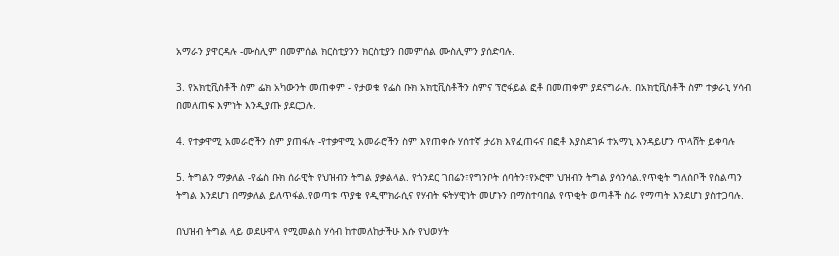አማራን ያዋርዳሉ -ሙስሊም በመምሰል ክርስቲያንን ክርስቲያን በመምሰል ሙስሊምን ያሰድባሉ.

3. የአክቲቪስቶች ስም ፌክ አካውንት መጠቀም - የታወቁ የፌስ ቡክ አክቲቪስቶችን ስምና ፕሮፋይል ፎቶ በመጠቀም ያደናግራሉ. በአክቲቪስቶች ስም ተቃራኒ ሃሳብ በመለጠፍ እምነት እንዲያጡ ያደርጋሉ.

4. የተቃዋሚ አመራሮችን ስም ያጠፋሉ -የተቃዋሚ አመራሮችን ስም እየጠቀሱ ሃሰተኛ ታሪክ እየፈጠሩና በፎቶ እያስደገፉ ተአማኒ እንዳይሆን ጥላሸት ይቀባሉ

5. ትግልን ማቃለል -የፌስ ቡክ ሰራዊት የህዝብን ትግል ያቃልላል. የጎንደር ገበሬን፣የግንቦት ሰባትን፣የኦሮሞ ህዝብን ትግል ያሳንሳል.የጥቂት ግለሰቦች የስልጣን ትግል እንደሆነ በማቃለል ይለጥፋል.የወጣቱ ጥያቄ የዲሞክራሲና የሃብት ፍትሃዊነት መሆኑን በማስተባበል የጥቂት ወጣቶች ስራ የማጣት እንደሆነ ያስተጋባሉ.

በህዝብ ትግል ላይ ወደሁዋላ የሚመልስ ሃሳብ ከተመለከታችሁ እሱ የህወሃት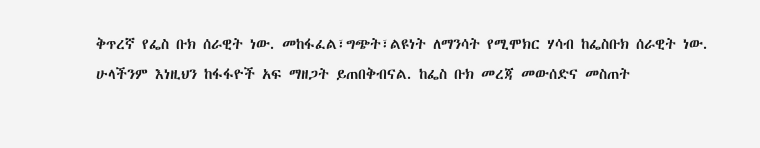ቅጥረኛ የፌስ ቡክ ሰራዊት ነው. መከፋፈል፣ግጭት፣ልዩነት ለማንሳት የሚሞክር ሃሳብ ከፌስቡክ ሰራዊት ነው. ሁላችንም እነዚህን ከፋፋዮች አፍ ማዘጋት ይጠበቅብናል. ከፌስ ቡክ መረጃ መውሰድና መስጠት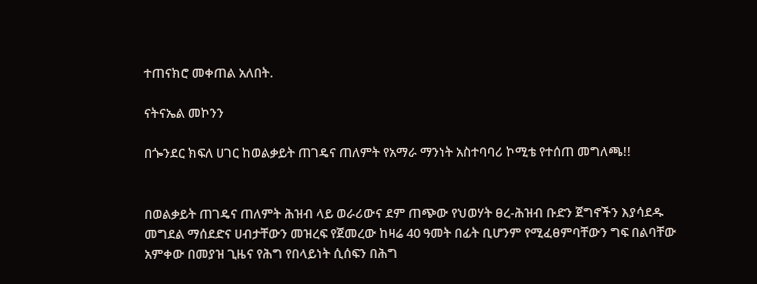ተጠናክሮ መቀጠል አለበት.

ናትናኤል መኮንን

በጐንደር ክፍለ ሀገር ከወልቃይት ጠገዴና ጠለምት የአማራ ማንነት አስተባባሪ ኮሚቴ የተሰጠ መግለጫ!!


በወልቃይት ጠገዴና ጠለምት ሕዝብ ላይ ወራሪውና ደም ጠጭው የህወሃት ፀረ-ሕዝብ ቡድን ጀግኖችን እያሳደዱ መግደል ማሰደድና ሀብታቸውን መዝረፍ የጀመረው ከዛሬ 40 ዓመት በፊት ቢሆንም የሚፈፀምባቸውን ግፍ በልባቸው አምቀው በመያዝ ጊዜና የሕግ የበላይነት ሲሰፍን በሕግ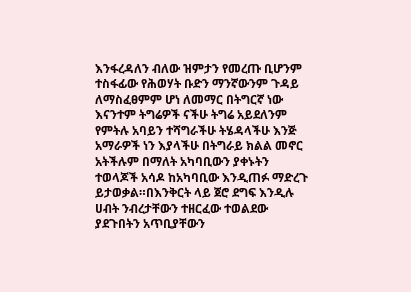እንፋረዳለን ብለው ዝምታን የመረጡ ቢሆንም ተስፋፊው የሕወሃት ቡድን ማንኛውንም ጉዳይ ለማስፈፀምም ሆነ ለመማር በትግርኛ ነው እናንተም ትግሬዎች ናችሁ ትግሬ አይደለንም የምትሉ አባይን ተሻግራችሁ ትሄዳላችሁ እንጅ አማራዎች ነን እያላችሁ በትግራይ ክልል መኖር አትችሉም በማለት አካባቢውን ያቀኑትን ተወላጆች አሳዶ ከአካባቢው እንዲጠፉ ማድረጉ ይታወቃል።በእንቅርት ላይ ጀሮ ደግፍ እንዲሉ ሀብት ንብረታቸውን ተዘርፈው ተወልደው ያደጉበትን አጥቢያቸውን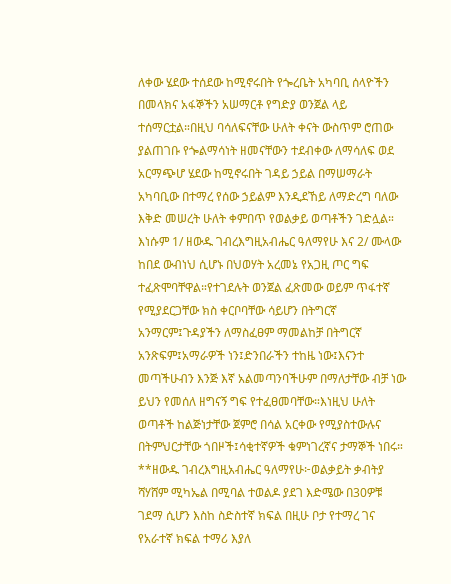ለቀው ሄደው ተሰደው ከሚኖሩበት የጐረቤት አካባቢ ሰላዮችን በመላክና አፋኞችን አሠማርቶ የግድያ ወንጀል ላይ ተሰማርቷል።በዚህ ባሳለፍናቸው ሁለት ቀናት ውስጥም ሮጠው ያልጠገቡ የጐልማሳነት ዘመናቸውን ተደብቀው ለማሳለፍ ወደ አርማጭሆ ሄደው ከሚኖሩበት ገዳይ ኃይል በማሠማራት አካባቢው በተማረ የሰው ኃይልም እንዲደኸይ ለማድረግ ባለው እቅድ መሠረት ሁለት ቀምበጥ የወልቃይ ወጣቶችን ገድሏል።
እነሱም 1/ ዘውዱ ገብረእግዚአብሔር ዓለማየሁ እና 2/ ሙላው ከበደ ውብነህ ሲሆኑ በህወሃት አረመኔ የአጋዚ ጦር ግፍ ተፈጽሞባቸዋል።የተገደሉት ወንጀል ፈጽመው ወይም ጥፋተኛ የሚያደርጋቸው ክስ ቀርቦባቸው ሳይሆን በትግርኛ አንማርም፤ጉዳያችን ለማስፈፀም ማመልከቻ በትግርኛ አንጽፍም፤አማራዎች ነን፤ድንበራችን ተከዜ ነው፤እናንተ መጣችሁብን እንጅ እኛ አልመጣንባችሁም በማለታቸው ብቻ ነው ይህን የመሰለ ዘግናኝ ግፍ የተፈፀመባቸው።እነዚህ ሁለት ወጣቶች ከልጅነታቸው ጀምሮ በሳል አርቀው የሚያስተውሉና በትምህርታቸው ጎበዞች፤ሳቂተኛዎች ቁምነገረኛና ታማኞች ነበሩ።
**ዘውዱ ገብረእግዚአብሔር ዓለማየሁ፦ወልቃይት ቃብትያ ሻሃሸም ሚካኤል በሚባል ተወልዶ ያደገ እድሜው በ30ዎቹ ገደማ ሲሆን እስከ ስድስተኛ ክፍል በዚሁ ቦታ የተማረ ገና የአራተኛ ክፍል ተማሪ እያለ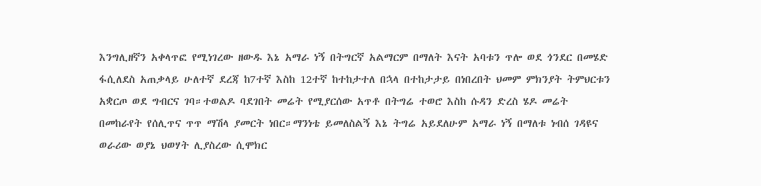እንግሊዘኛን አቀላጥፎ የሚነገረው ዘውዱ እኔ አማራ ነኝ በትግርኛ አልማርም በማለት እናት አባቱን ጥሎ ወደ ጎንደር በመሄድ ፋሲለደስ አጠቃላይ ሁለተኛ ደረጃ ከ7ተኛ እስከ 12ተኛ ከተከታተለ በኋላ በተከታታይ በነበረበት ህመም ምክንያት ትምህርቱን አቋርጦ ወደ ግብርና ገባ።ተወልዶ ባደገበት መሬት የሚያርሰው አጥቶ በትግሬ ተወሮ እስከ ሱዳን ድረስ ሄዶ መሬት በመከራየት የሰሊጥና ጥጥ ማሽላ ያመርት ነበር።ማንነቴ ይመለስልኝ እኔ ትግሬ አይደለሁም አማራ ነኝ በማለቱ ነብሰ ገዳዩና ወራሪው ወያኔ ህወሃት ሊያስረው ሲሞክር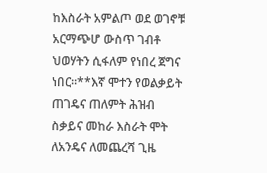ከእስራት አምልጦ ወደ ወገኖቹ አርማጭሆ ውስጥ ገብቶ ህወሃትን ሲፋለም የነበረ ጀግና ነበር።**እኛ ሞተን የወልቃይት ጠገዴና ጠለምት ሕዝብ ስቃይና መከራ እስራት ሞት ለአንዴና ለመጨረሻ ጊዜ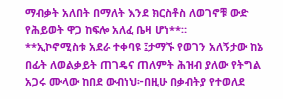ማብቃት አለበት በማለት እንደ ክርስቶስ ለወገኖቹ ውድ የሕይወት ዋጋ ከፍሎ አለፈ ቤዛ ሆነ**።
**ኢኮኖሚስቱ አደራ ተቀባዩ ፤ታማኙ የወገን አለኝታው ከኔ በፊት ለወልቃይት ጠገዴና ጠለምት ሕዝብ ያለው የትግል አጋሩ ሙላው ከበደ ውብነህ፦በዚሁ በቃብትያ የተወለደ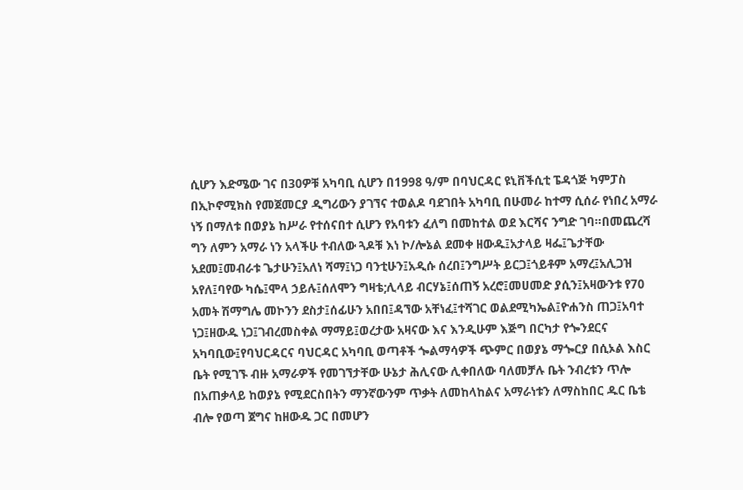ሲሆን እድሜው ገና በ30ዎቹ አካባቢ ሲሆን በ1998 ዓ/ም በባህርዳር ዩኒቨችሲቲ ፔዳጎጅ ካምፓስ በኢኮኖሚክስ የመጀመርያ ዲግሪውን ያገኘና ተወልዶ ባደገበት አካባቢ በሁመራ ከተማ ሲሰራ የነበረ አማራ ነኝ በማለቱ በወያኔ ከሥራ የተሰናበተ ሲሆን የአባቱን ፈለግ በመከተል ወደ እርሻና ንግድ ገባ።በመጨረሻ ግን ለምን አማራ ነን አላችሁ ተብለው ጓዶቹ እነ ኮ/ሎኔል ደመቀ ዘውዱ፤አታላይ ዛፌ፤ጌታቸው አደመ፤መብራቱ ጌታሁን፤አለነ ሻማ፤ነጋ ባንቲሁን፤አዲሱ ሰረበ፤ንግሥት ይርጋ፤ጎይቶም አማረ፤አሊጋዝ አየለ፤ባየው ካሴ፤ሞላ ኃይሉ፤ሰለሞን ግዛቴ;ሊላይ ብርሃኔ፤ሰጠኝ አረሮ፤መሀመድ ያሲን፤አዛውንቱ የ70 አመት ሽማግሌ መኮንን ደስታ፤ሰፊሁን አበበ፤ዳኘው አቸነፈ፤ተሻገር ወልደሚካኤል፤ዮሐንስ ጠጋ፤አባተ ነጋ፤ዘውዱ ነጋ፤ገብረመስቀል ማማይ፤ወረታው አዛናው እና እንዲሁም እጅግ በርካታ የጐንደርና አካባቢው፤የባህርዳርና ባህርዳር አካባቢ ወጣቶች ጐልማሳዎች ጭምር በወያኔ ማጐርያ በሲኦል እስር ቤት የሚገኙ ብዙ አማራዎች የመገኘታቸው ሁኔታ ሕሊናው ሊቀበለው ባለመቻሉ ቤት ንብረቱን ጥሎ በአጠቃላይ ከወያኔ የሚደርስበትን ማንኛውንም ጥቃት ለመከላከልና አማራነቱን ለማስከበር ዱር ቤቴ ብሎ የወጣ ጀግና ከዘውዱ ጋር በመሆን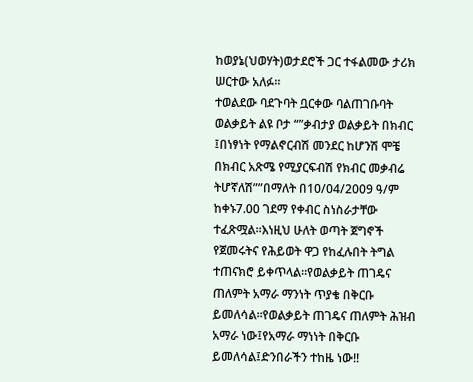ከወያኔ(ህወሃት)ወታደሮች ጋር ተፋልመው ታሪክ ሠርተው አለፉ።
ተወልደው ባደጉባት ቧርቀው ባልጠገቡባት ወልቃይት ልዩ ቦታ “”ቃብታያ ወልቃይት በክብር ፤በነፃነት የማልኖርብሽ መንደር ከሆንሽ ሞቼ በክብር አጽሜ የሚያርፍብሽ የክብር መቃብሬ ትሆኛለሽ””በማለት በ10/04/2009 ዓ/ም ከቀኑ7.00 ገደማ የቀብር ስነስራታቸው ተፈጽሟል።እነዚህ ሁለት ወጣት ጀግኖች የጀመሩትና የሕይወት ዋጋ የከፈሉበት ትግል ተጠናክሮ ይቀጥላል።የወልቃይት ጠገዴና ጠለምት አማራ ማንነት ጥያቄ በቅርቡ ይመለሳል።የወልቃይት ጠገዴና ጠለምት ሕዝብ አማራ ነው፤የአማራ ማነነት በቅርቡ ይመለሳል፤ድንበራችን ተከዜ ነው!!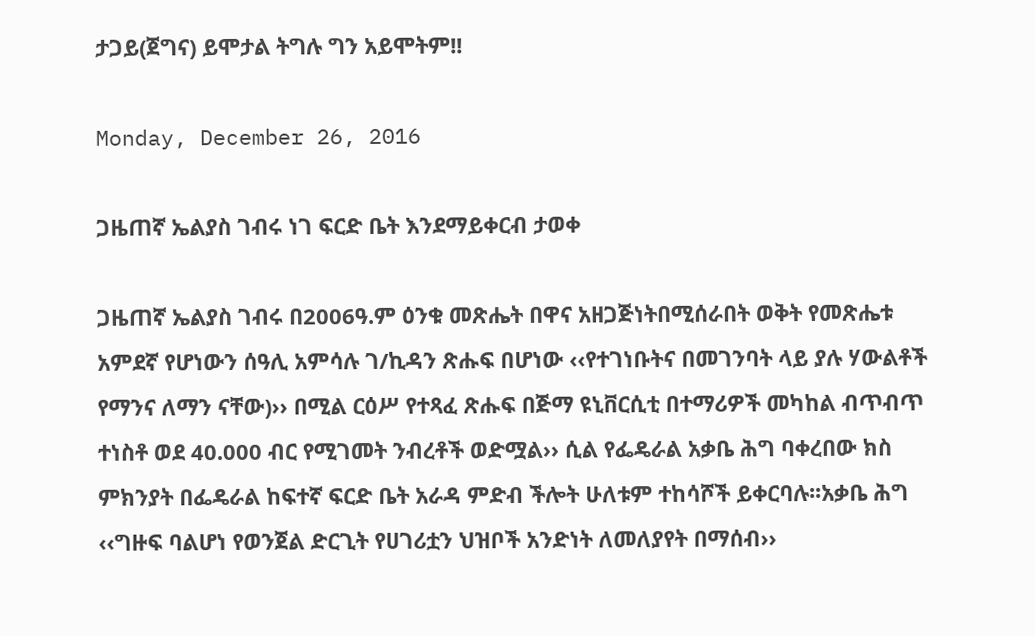ታጋይ(ጀግና) ይሞታል ትግሉ ግን አይሞትም!!

Monday, December 26, 2016

ጋዜጠኛ ኤልያስ ገብሩ ነገ ፍርድ ቤት እንደማይቀርብ ታወቀ

ጋዜጠኛ ኤልያስ ገብሩ በ2006ዓ.ም ዕንቁ መጽሔት በዋና አዘጋጅነትበሚሰራበት ወቅት የመጽሔቱ አምደኛ የሆነውን ሰዓሊ አምሳሉ ገ/ኪዳን ጽሑፍ በሆነው ‹‹የተገነቡትና በመገንባት ላይ ያሉ ሃውልቶች የማንና ለማን ናቸው)›› በሚል ርዕሥ የተጻፈ ጽሑፍ በጅማ ዩኒቨርሲቲ በተማሪዎች መካከል ብጥብጥ ተነስቶ ወደ 40.000 ብር የሚገመት ንብረቶች ወድሟል›› ሲል የፌዴራል አቃቤ ሕግ ባቀረበው ክስ ምክንያት በፌዴራል ከፍተኛ ፍርድ ቤት አራዳ ምድብ ችሎት ሁለቱም ተከሳሾች ይቀርባሉ፡፡አቃቤ ሕግ ‹‹ግዙፍ ባልሆነ የወንጀል ድርጊት የሀገሪቷን ህዝቦች አንድነት ለመለያየት በማሰብ››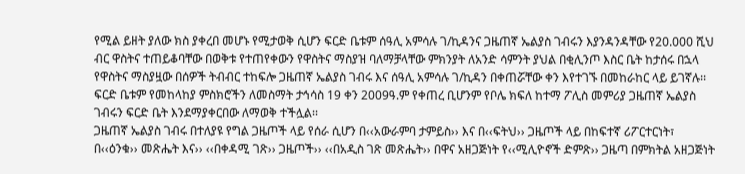የሚል ይዘት ያለው ክስ ያቀረበ መሆኑ የሚታወቅ ሲሆን ፍርድ ቤቱም ሰዓሊ አምሳሉ ገ/ኪዳንና ጋዜጠኛ ኤልያስ ገብሩን እያንዳንዳቸው የ20.000 ሺህ ብር ዋስትና ተጠይቆባቸው በወቅቱ የተጠየቀውን የዋስትና ማስያዝ ባለማቻላቸው ምክንያት ለአንድ ሳምንት ያህል በቂሊንጦ እስር ቤት ከታሰሩ በኋላ የዋስትና ማስያዟው በሰዎች ትብብር ተከፍሎ ጋዜጠኛ ኤልያስ ገብሩ እና ሰዓሊ አምሳሉ ገ/ኪዳን በቀጠሯቸው ቀን እየተገኙ በመከራከር ላይ ይገኛሉ፡፡ ፍርድ ቤቱም የመከላከያ ምስክሮችን ለመስማት ታኅሳስ 19 ቀን 2009ዓ.ም የቀጠረ ቢሆንም የቦሌ ክፍለ ከተማ ፖሊስ መምሪያ ጋዜጠኛ ኤልያስ ገብሩን ፍርድ ቤት እንደማያቀርበው ለማወቅ ተችሏል፡፡
ጋዜጠኛ ኤልያስ ገብሩ በተለያዩ የግል ጋዜጦች ላይ የሰራ ሲሆን በ‹‹አውራምባ ታምይስ›› እና በ‹‹ፍትህ›› ጋዜጦች ላይ በከፍተኛ ሪፖርተርነት፣ በ‹‹ዕንቁ›› መጽሔት እና›› ‹‹በቀዳሚ ገጽ›› ጋዜጦች›› ‹‹በአዲስ ገጽ መጽሔት›› በዋና አዘጋጅነት የ‹‹ሚሊዮኖች ድምጽ›› ጋዜጣ በምክትል አዘጋጅነት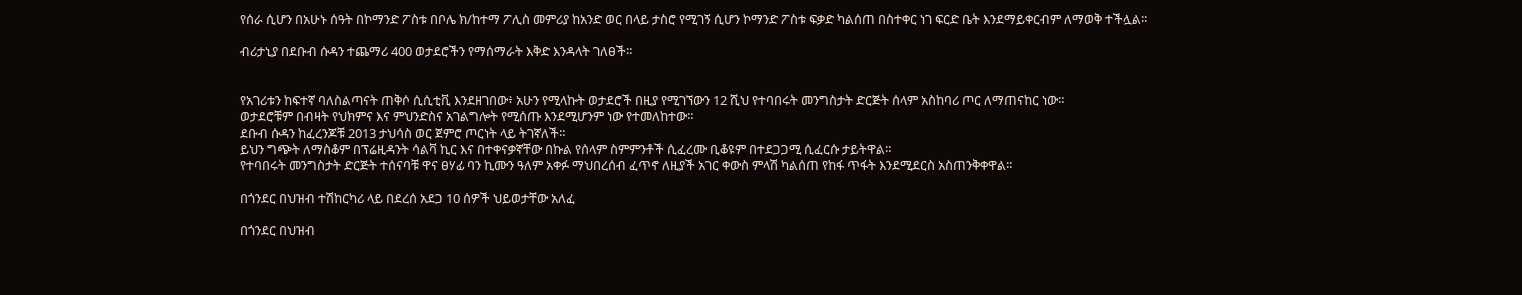የሰራ ሲሆን በአሁኑ ሰዓት በኮማንድ ፖስቱ በቦሌ ክ/ከተማ ፖሊስ መምሪያ ከአንድ ወር በላይ ታስሮ የሚገኝ ሲሆን ኮማንድ ፖስቱ ፍቃድ ካልሰጠ በስተቀር ነገ ፍርድ ቤት እንደማይቀርብም ለማወቅ ተችሏል፡፡

ብሪታኒያ በደቡብ ሱዳን ተጨማሪ 400 ወታደሮችን የማሰማራት እቅድ እንዳላት ገለፀች።


የአገሪቱን ከፍተኛ ባለስልጣናት ጠቅሶ ሲሲቲቪ እንደዘገበው፥ አሁን የሚላኩት ወታደሮች በዚያ የሚገኘውን 12 ሺህ የተባበሩት መንግስታት ድርጅት ሰላም አስከባሪ ጦር ለማጠናከር ነው።
ወታደሮቹም በብዛት የህክምና እና ምህንድስና አገልግሎት የሚሰጡ እንደሚሆንም ነው የተመለከተው።
ደቡብ ሱዳን ከፈረንጆቹ 2013 ታህሳስ ወር ጀምሮ ጦርነት ላይ ትገኛለች።
ይህን ግጭት ለማስቆም በፕሬዚዳንት ሳልቫ ኪር እና በተቀናቃኛቸው በኩል የሰላም ስምምንቶች ሲፈረሙ ቢቆዩም በተደጋጋሚ ሲፈርሱ ታይትዋል።
የተባበሩት መንግስታት ድርጅት ተሰናባቹ ዋና ፀሃፊ ባን ኪሙን ዓለም አቀፉ ማህበረሰብ ፈጥኖ ለዚያች አገር ቀውስ ምላሽ ካልሰጠ የከፋ ጥፋት እንደሚደርስ አስጠንቅቀዋል።

በጎንደር በህዝብ ተሽከርካሪ ላይ በደረሰ አደጋ 10 ሰዎች ህይወታቸው አለፈ

በጎንደር በህዝብ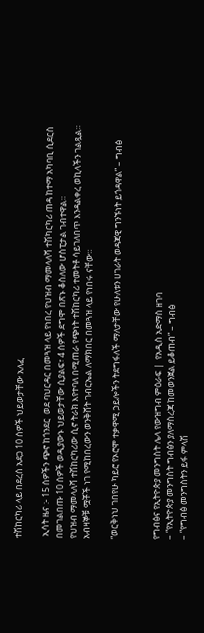ተሽከርካሪ ላይ በደረሰ አደጋ 10 ሰዎች ህይወታቸው አለፈ

 ኢሳት ዜና :- 15 ሰዎችን ጭኖ ከጎንደር  ወደ ባህርዳር በመጓዝ ላይ የነበረ የህዝብ ማመላለሻ ተሽካርካሪ ጠዳ ከተማ አካባቢ ሲደርስ በመገልበጡ 10 ሰዎች ወዲያውኑ ህይወታቸው ሲያልፍ፣ 4 ሰዎች ደግሞ በጽኑ ቆስለው ሆስፒታል ገብተዋል።
የህዝብ ማመላለሻ ተሽከርካሪው ሲኖ ትራክ እየተባለ በሚጠራ የጭነት ተሽከርካሪ ተመትቶ ሳይገለበጥ እንዳልቀረ ወኪላችን ገልጿል።
አብዛኞቹ ሟቾች ነገ የሚከበረውን ወንቅሸት ገብርኤል ለማክበር በመጓዝ ላይ የነበሩ ናቸው።

“ወርቅነህ ገበየሁ ካይሮ የኦሮሞ ተቃዋሚ ኃይሎችን ትደግፋለች ማለታቸው የሁለቱን ሀገራት ወዳጃዊ ግንኙነት ይጎዳዋል” – ግብፅ


የግብፅና የኢትዮጵያ መንግስት ሌላ የውዝግብ ምዕራፍ |  የአዲስ አድማስ ዘገባ
– “የኢትዮጵያ መንግስት ግብፅን ያለማስረጃ ከመወንጀል ይቆጠብ” – ግብፅ
– “የግብፅ መንግስትን ይፋ ምላሽ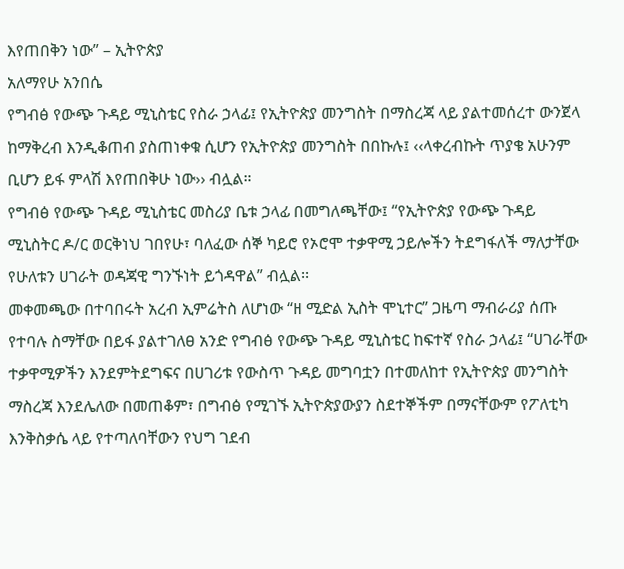እየጠበቅን ነው” – ኢትዮጵያ
አለማየሁ አንበሴ
የግብፅ የውጭ ጉዳይ ሚኒስቴር የስራ ኃላፊ፤ የኢትዮጵያ መንግስት በማስረጃ ላይ ያልተመሰረተ ውንጀላ ከማቅረብ እንዲቆጠብ ያስጠነቀቁ ሲሆን የኢትዮጵያ መንግስት በበኩሉ፤ ‹‹ላቀረብኩት ጥያቄ አሁንም ቢሆን ይፋ ምላሽ እየጠበቅሁ ነው›› ብሏል።
የግብፅ የውጭ ጉዳይ ሚኒስቴር መስሪያ ቤቱ ኃላፊ በመግለጫቸው፤ “የኢትዮጵያ የውጭ ጉዳይ ሚኒስትር ዶ/ር ወርቅነህ ገበየሁ፣ ባለፈው ሰኞ ካይሮ የኦሮሞ ተቃዋሚ ኃይሎችን ትደግፋለች ማለታቸው የሁለቱን ሀገራት ወዳጃዊ ግንኙነት ይጎዳዋል” ብሏል፡፡
መቀመጫው በተባበሩት አረብ ኢምሬትስ ለሆነው “ዘ ሚድል ኢስት ሞኒተር” ጋዜጣ ማብራሪያ ሰጡ የተባሉ ስማቸው በይፋ ያልተገለፀ አንድ የግብፅ የውጭ ጉዳይ ሚኒስቴር ከፍተኛ የስራ ኃላፊ፤ “ሀገራቸው ተቃዋሚዎችን እንደምትደግፍና በሀገሪቱ የውስጥ ጉዳይ መግባቷን በተመለከተ የኢትዮጵያ መንግስት ማስረጃ እንደሌለው በመጠቆም፣ በግብፅ የሚገኙ ኢትዮጵያውያን ስደተኞችም በማናቸውም የፖለቲካ እንቅስቃሴ ላይ የተጣለባቸውን የህግ ገደብ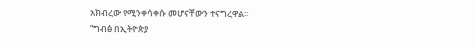አክብረው የሚንቀሳቀሱ መሆናቸውን ተናግረዋል፡፡
“ግብፅ በኢትዮጵያ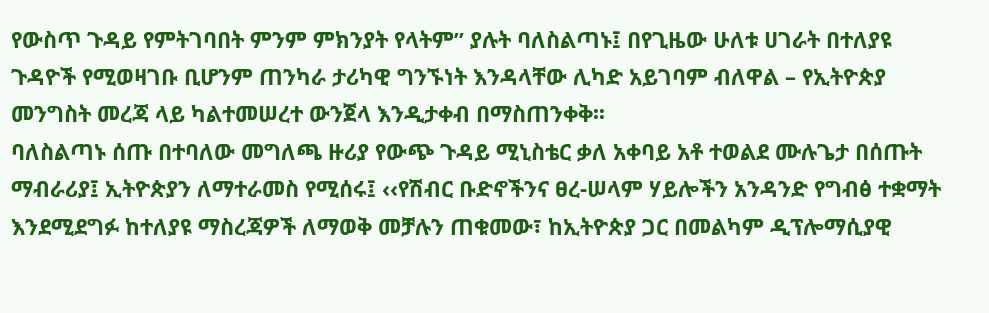የውስጥ ጉዳይ የምትገባበት ምንም ምክንያት የላትም” ያሉት ባለስልጣኑ፤ በየጊዜው ሁለቱ ሀገራት በተለያዩ ጉዳዮች የሚወዛገቡ ቢሆንም ጠንካራ ታሪካዊ ግንኙነት እንዳላቸው ሊካድ አይገባም ብለዋል – የኢትዮጵያ መንግስት መረጃ ላይ ካልተመሠረተ ውንጀላ እንዲታቀብ በማስጠንቀቅ፡፡
ባለስልጣኑ ሰጡ በተባለው መግለጫ ዙሪያ የውጭ ጉዳይ ሚኒስቴር ቃለ አቀባይ አቶ ተወልደ ሙሉጌታ በሰጡት ማብራሪያ፤ ኢትዮጵያን ለማተራመስ የሚሰሩ፤ ‹‹የሽብር ቡድኖችንና ፀረ-ሠላም ሃይሎችን አንዳንድ የግብፅ ተቋማት እንደሚደግፉ ከተለያዩ ማስረጃዎች ለማወቅ መቻሉን ጠቁመው፣ ከኢትዮጵያ ጋር በመልካም ዲፕሎማሲያዊ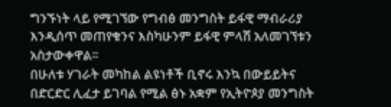ግንኙነት ላይ የሚገኘው የግብፅ መንግስት ይፋዊ ማብራሪያ እንዲሰጥ መጠየቁንና እስካሁንም ይፋዊ ምላሽ አለመገኘቱን አስታውቀዋል፡፡
በሁለቱ ሃገራት መካከል ልዩነቶች ቢኖሩ እንኳ በውይይትና በድርድር ሊፈታ ይገባል የሚል ፅኑ አቋም የኢትዮጶያ መንግስት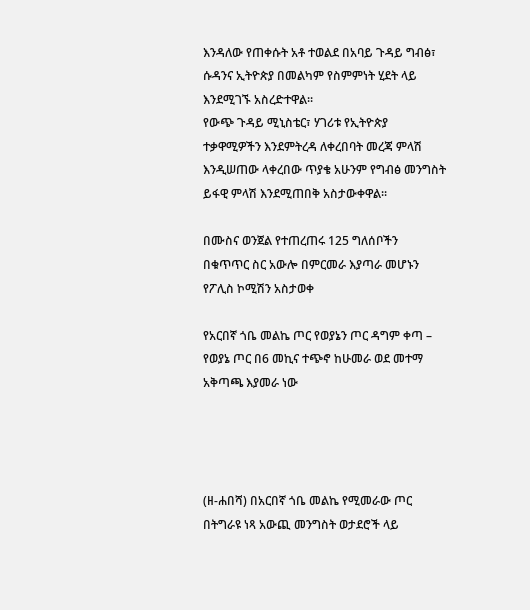እንዳለው የጠቀሱት አቶ ተወልደ በአባይ ጉዳይ ግብፅ፣ ሱዳንና ኢትዮጵያ በመልካም የስምምነት ሂደት ላይ እንደሚገኙ አስረድተዋል፡፡
የውጭ ጉዳይ ሚኒስቴር፣ ሃገሪቱ የኢትዮጵያ ተቃዋሚዎችን እንደምትረዳ ለቀረበባት መረጃ ምላሽ እንዲሠጠው ላቀረበው ጥያቄ አሁንም የግብፅ መንግስት ይፋዊ ምላሽ እንደሚጠበቅ አስታውቀዋል፡፡

በሙስና ወንጀል የተጠረጠሩ 125 ግለሰቦችን በቁጥጥር ስር አውሎ በምርመራ እያጣራ መሆኑን የፖሊስ ኮሚሽን አስታወቀ

የአርበኛ ጎቤ መልኬ ጦር የወያኔን ጦር ዳግም ቀጣ – የወያኔ ጦር በ6 መኪና ተጭኖ ከሁመራ ወደ መተማ አቅጣጫ እያመራ ነው




(ዘ-ሐበሻ) በአርበኛ ጎቤ መልኬ የሚመራው ጦር በትግራዩ ነጻ አውጪ መንግስት ወታደሮች ላይ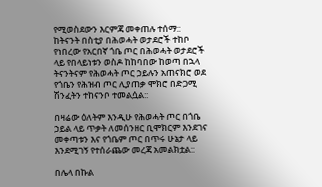የሚወስደውን እርምጃ መቀጠሉ ተሰማ::
ከትናንት በስቲያ በሕወሓት ወታደሮች ተከቦ የነበረው የአርበኛ ጎቤ ጦር በሕወሓት ወታደሮች ላይ የበላይነቱን ወስዶ ከከባበው ከወጣ በኋላ ትናንትናም የሕወሓት ጦር ኃይሉን አጠናክሮ ወደ የጎቤን የሕዝብ ጦር ሊያጠቃ ሞክሮ በድጋሚ ሽንፈትን ተከናንቦ ተመልሷል::

በዛሬው ዕለትም እንዲሁ የሕወሓት ጦር በጎቤ ኃይል ላይ ጥቃት ለመሰንዘር ቢሞክርም እንደገና መቀጣቱን እና የጎቤም ጦር በጥሩ ሁኔታ ላይ እንደሚገኝ የተሰራጨው መረጃ አመልክቷል::

በሌላ በኩል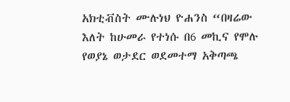አክቲቭስት ሙሉነህ ዮሐንስ “በዛሬው እለት ከሁመራ የተነሱ በ6 መኪና የሞሉ የወያኔ ወታደር ወደመተማ አቅጣጫ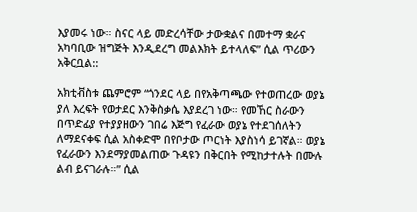እያመሩ ነው። ስናር ላይ መድረሳቸው ታውቋልና በመተማ ቋራና አካባቢው ዝግጅት እንዲደረግ መልእክት ይተላለፍ” ሲል ጥሪውን አቅርቧል::

አክቲቭስቱ ጨምሮም “ጎንደር ላይ በየአቅጣጫው የተወጠረው ወያኔ ያለ እረፍት የወታደር እንቅስቃሴ እያደረገ ነው። የመኸር ስራውን በጥድፊያ የተያያዘውን ገበሬ እጅግ የፈራው ወያኔ የተደገሰለትን ለማደናቀፍ ሲል አስቀድሞ በየቦታው ጦርነት እያስነሳ ይገኛል። ወያኔ የፈራውን እንደማያመልጠው ጉዳዩን በቅርበት የሚከታተሉት በሙሉ ልብ ይናገራሉ።” ሲል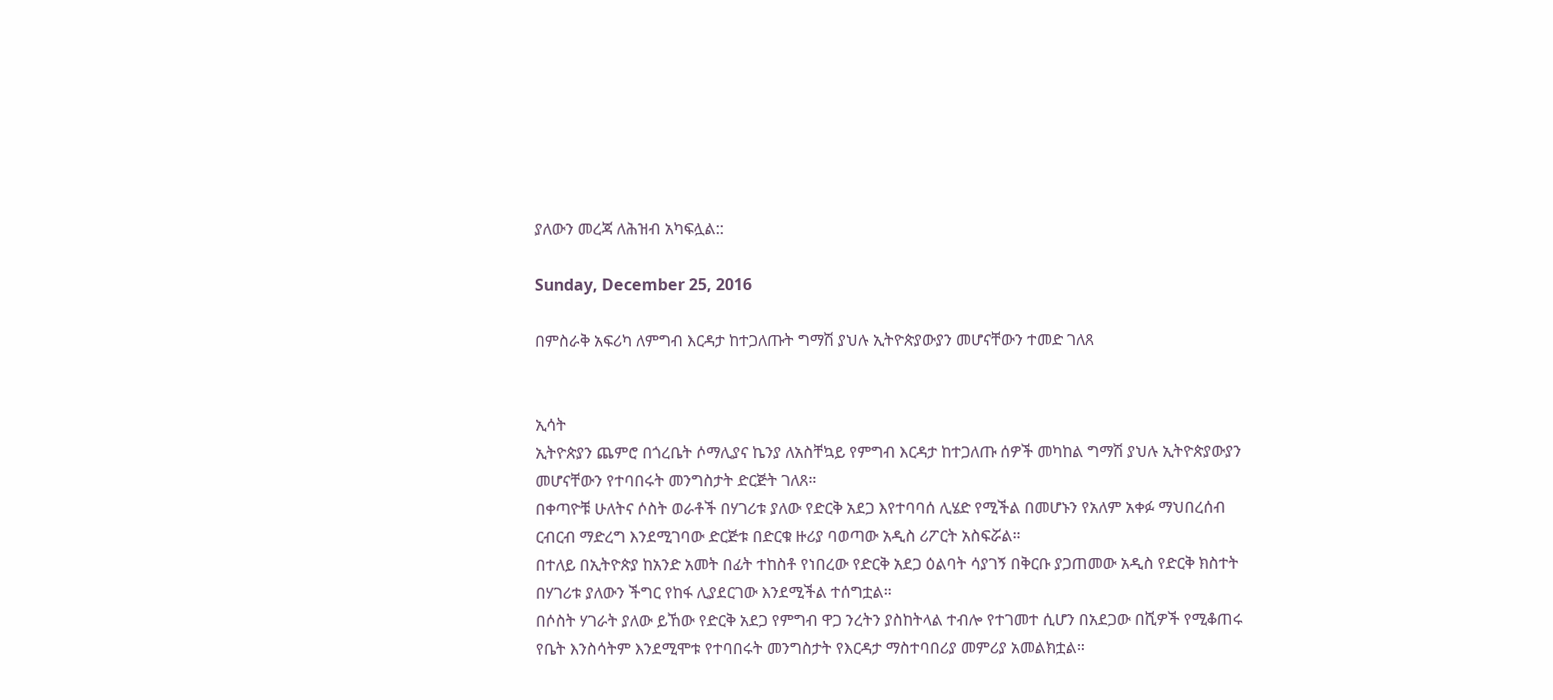ያለውን መረጃ ለሕዝብ አካፍሏል::

Sunday, December 25, 2016

በምስራቅ አፍሪካ ለምግብ እርዳታ ከተጋለጡት ግማሽ ያህሉ ኢትዮጵያውያን መሆናቸውን ተመድ ገለጸ


ኢሳት
ኢትዮጵያን ጨምሮ በጎረቤት ሶማሊያና ኬንያ ለአስቸኳይ የምግብ እርዳታ ከተጋለጡ ሰዎች መካከል ግማሽ ያህሉ ኢትዮጵያውያን መሆናቸውን የተባበሩት መንግስታት ድርጅት ገለጸ።
በቀጣዮቹ ሁለትና ሶስት ወራቶች በሃገሪቱ ያለው የድርቅ አደጋ እየተባባሰ ሊሄድ የሚችል በመሆኑን የአለም አቀፉ ማህበረሰብ ርብርብ ማድረግ እንደሚገባው ድርጅቱ በድርቁ ዙሪያ ባወጣው አዲስ ሪፖርት አስፍሯል።
በተለይ በኢትዮጵያ ከአንድ አመት በፊት ተከስቶ የነበረው የድርቅ አደጋ ዕልባት ሳያገኝ በቅርቡ ያጋጠመው አዲስ የድርቅ ክስተት በሃገሪቱ ያለውን ችግር የከፋ ሊያደርገው እንደሚችል ተሰግቷል።
በሶስት ሃገራት ያለው ይኸው የድርቅ አደጋ የምግብ ዋጋ ንረትን ያስከትላል ተብሎ የተገመተ ሲሆን በአደጋው በሺዎች የሚቆጠሩ የቤት እንስሳትም እንደሚሞቱ የተባበሩት መንግስታት የእርዳታ ማስተባበሪያ መምሪያ አመልክቷል።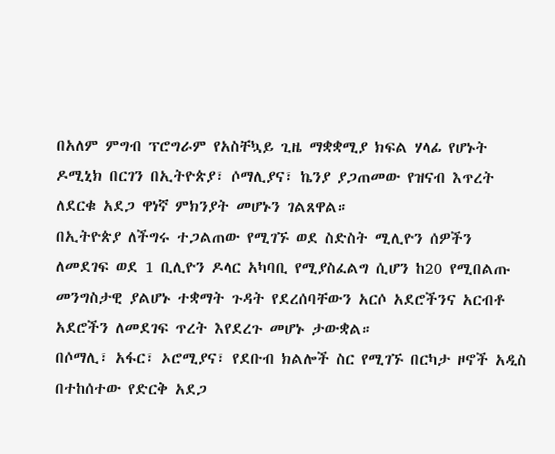በአለም ምግብ ፕሮግራም የአስቸኳይ ጊዜ ማቋቋሚያ ክፍል ሃላፊ የሆኑት ዶሚኒክ በርገን በኢትዮጵያ፣ ሶማሊያና፣ ኬንያ ያጋጠመው የዝናብ እጥረት ለደርቁ አደጋ ዋነኛ ምክንያት መሆኑን ገልጸዋል።
በኢትዮጵያ ለችግሩ ተጋልጠው የሚገኙ ወደ ስድስት ሚሊዮን ሰዎችን ለመደገፍ ወደ 1 ቢሊዮን ዶላር አካባቢ የሚያስፈልግ ሲሆን ከ20 የሚበልጡ መንግስታዊ ያልሆኑ ተቋማት ጉዳት የደረሰባቸውን አርሶ አደሮችንና አርብቶ አደሮችን ለመደገፍ ጥረት እየደረጉ መሆኑ ታውቋል።
በሶማሊ፣ አፋር፣ ኦሮሚያና፣ የደቡብ ክልሎች ስር የሚገኙ በርካታ ዞኖች አዲስ በተከሰተው የድርቅ አደጋ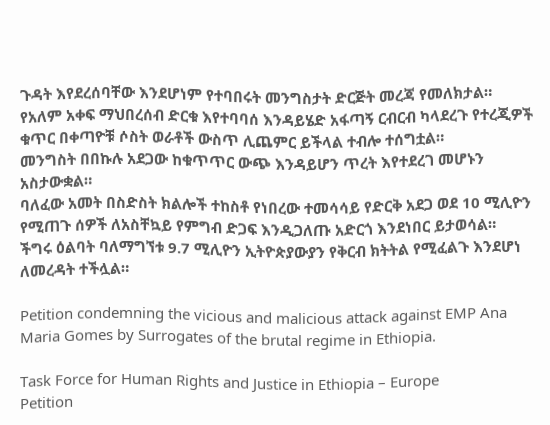ጉዳት እየደረሰባቸው እንደሆነም የተባበሩት መንግስታት ድርጅት መረጃ የመለክታል።
የአለም አቀፍ ማህበረሰብ ድርቁ እየተባባሰ እንዳይሄድ አፋጣኝ ርብርብ ካላደረጉ የተረጂዎች ቁጥር በቀጣዮቹ ሶስት ወራቶች ውስጥ ሊጨምር ይችላል ተብሎ ተሰግቷል።
መንግስት በበኩሉ አደጋው ከቁጥጥር ውጭ እንዳይሆን ጥረት እየተደረገ መሆኑን አስታውቋል።
ባለፈው አመት በስድስት ክልሎች ተከስቶ የነበረው ተመሳሳይ የድርቅ አደጋ ወደ 10 ሚሊዮን የሚጠጉ ሰዎች ለአስቸኳይ የምግብ ድጋፍ እንዲጋለጡ አድርጎ እንደነበር ይታወሳል።
ችግሩ ዕልባት ባለማግኘቱ 9.7 ሚሊዮን ኢትዮጵያውያን የቅርብ ክትትል የሚፈልጉ እንደሆነ ለመረዳት ተችሏል።

Petition condemning the vicious and malicious attack against EMP Ana Maria Gomes by Surrogates of the brutal regime in Ethiopia.

Task Force for Human Rights and Justice in Ethiopia – Europe
Petition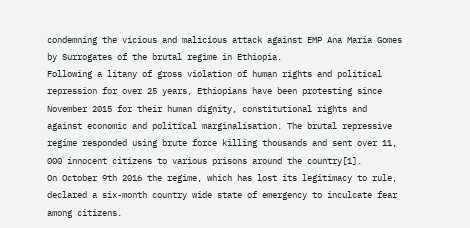condemning the vicious and malicious attack against EMP Ana Maria Gomes by Surrogates of the brutal regime in Ethiopia.
Following a litany of gross violation of human rights and political repression for over 25 years, Ethiopians have been protesting since November 2015 for their human dignity, constitutional rights and against economic and political marginalisation. The brutal repressive regime responded using brute force killing thousands and sent over 11, 000 innocent citizens to various prisons around the country[1].
On October 9th 2016 the regime, which has lost its legitimacy to rule, declared a six-month country wide state of emergency to inculcate fear among citizens.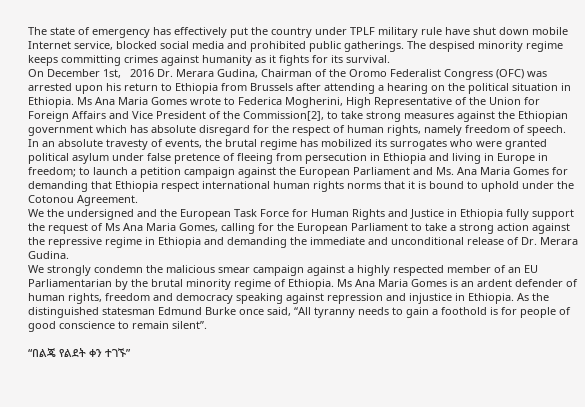The state of emergency has effectively put the country under TPLF military rule have shut down mobile Internet service, blocked social media and prohibited public gatherings. The despised minority regime keeps committing crimes against humanity as it fights for its survival.
On December 1st,   2016 Dr. Merara Gudina, Chairman of the Oromo Federalist Congress (OFC) was arrested upon his return to Ethiopia from Brussels after attending a hearing on the political situation in Ethiopia. Ms Ana Maria Gomes wrote to Federica Mogherini, High Representative of the Union for Foreign Affairs and Vice President of the Commission[2], to take strong measures against the Ethiopian government which has absolute disregard for the respect of human rights, namely freedom of speech.
In an absolute travesty of events, the brutal regime has mobilized its surrogates who were granted political asylum under false pretence of fleeing from persecution in Ethiopia and living in Europe in freedom; to launch a petition campaign against the European Parliament and Ms. Ana Maria Gomes for demanding that Ethiopia respect international human rights norms that it is bound to uphold under the Cotonou Agreement.
We the undersigned and the European Task Force for Human Rights and Justice in Ethiopia fully support the request of Ms Ana Maria Gomes, calling for the European Parliament to take a strong action against the repressive regime in Ethiopia and demanding the immediate and unconditional release of Dr. Merara Gudina.
We strongly condemn the malicious smear campaign against a highly respected member of an EU Parliamentarian by the brutal minority regime of Ethiopia. Ms Ana Maria Gomes is an ardent defender of human rights, freedom and democracy speaking against repression and injustice in Ethiopia. As the distinguished statesman Edmund Burke once said, “All tyranny needs to gain a foothold is for people of good conscience to remain silent”.

“በልጄ የልደት ቀን ተገኙ”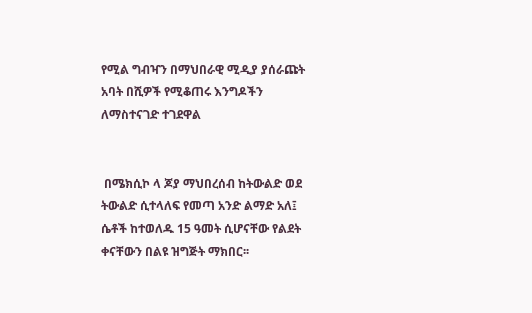የሚል ግብዣን በማህበራዊ ሚዲያ ያሰራጩት አባት በሺዎች የሚቆጠሩ እንግዶችን ለማስተናገድ ተገደዋል


 በሜክሲኮ ላ ጆያ ማህበረሰብ ከትውልድ ወደ ትውልድ ሲተላለፍ የመጣ አንድ ልማድ አለ፤ ሴቶች ከተወለዱ 15 ዓመት ሲሆናቸው የልደት ቀናቸውን በልዩ ዝግጅት ማክበር፡፡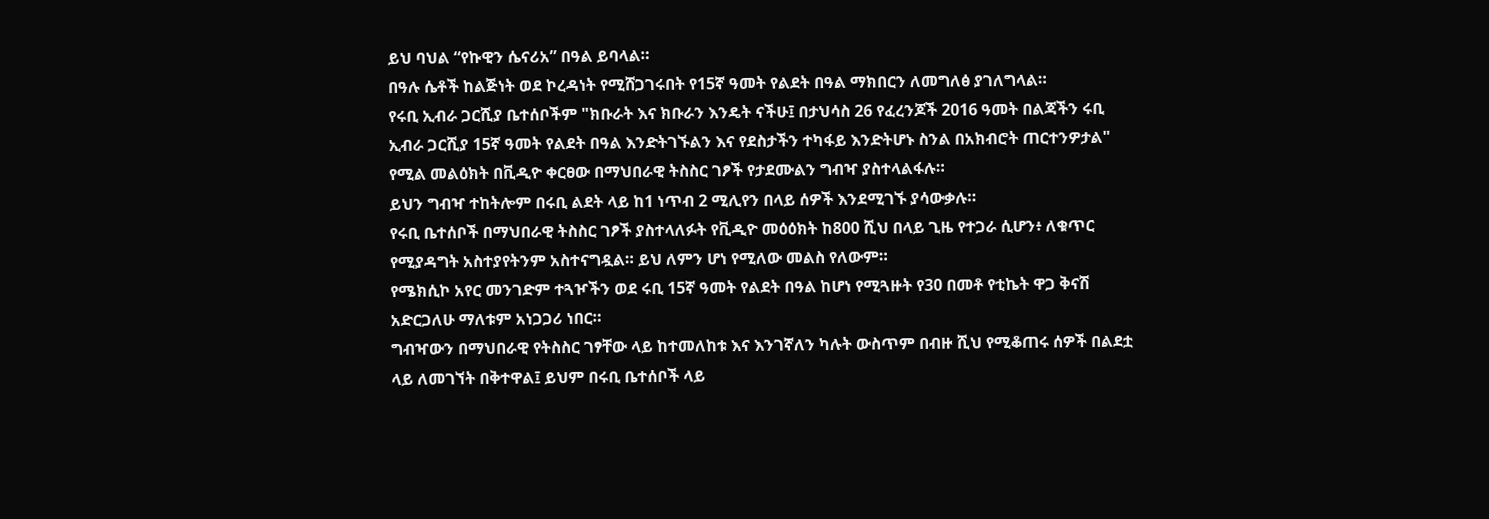ይህ ባህል “የኩዊን ሴናሪአ” በዓል ይባላል።
በዓሉ ሴቶች ከልጅነት ወደ ኮረዳነት የሚሸጋገሩበት የ15ኛ ዓመት የልደት በዓል ማክበርን ለመግለፅ ያገለግላል።
የሩቢ ኢብራ ጋርሺያ ቤተሰቦችም "ክቡራት እና ክቡራን እንዴት ናችሁ፤ በታህሳስ 26 የፈረንጆች 2016 ዓመት በልጃችን ሩቢ ኢብራ ጋርሺያ 15ኛ ዓመት የልደት በዓል እንድትገኙልን እና የደስታችን ተካፋይ እንድትሆኑ ስንል በአክብሮት ጠርተንዎታል" የሚል መልዕክት በቪዲዮ ቀርፀው በማህበራዊ ትስስር ገፆች የታደሙልን ግብዣ ያስተላልፋሉ።
ይህን ግብዣ ተከትሎም በሩቢ ልደት ላይ ከ1 ነጥብ 2 ሚሊየን በላይ ሰዎች እንደሚገኙ ያሳውቃሉ።
የሩቢ ቤተሰቦች በማህበራዊ ትስስር ገፆች ያስተላለፉት የቪዲዮ መዕዕክት ከ800 ሺህ በላይ ጊዜ የተጋራ ሲሆን፥ ለቁጥር የሚያዳግት አስተያየትንም አስተናግዷል። ይህ ለምን ሆነ የሚለው መልስ የለውም።
የሜክሲኮ አየር መንገድም ተጓዦችን ወደ ሩቢ 15ኛ ዓመት የልደት በዓል ከሆነ የሚጓዙት የ30 በመቶ የቲኬት ዋጋ ቅናሽ አድርጋለሁ ማለቱም አነጋጋሪ ነበር።
ግብዣውን በማህበራዊ የትስስር ገፃቸው ላይ ከተመለከቱ እና እንገኛለን ካሉት ውስጥም በብዙ ሺህ የሚቆጠሩ ሰዎች በልደቷ ላይ ለመገኘት በቅተዋል፤ ይህም በሩቢ ቤተሰቦች ላይ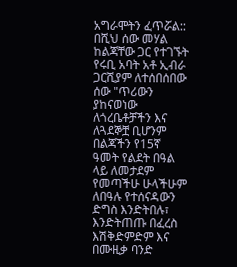አግራሞትን ፈጥሯል::
በሺህ ሰው መሃል ከልጃቸው ጋር የተገኙት የሩቢ አባት አቶ ኢብራ ጋርሺያም ለተሰበሰበው ሰው "ጥሪውን ያከናወነው ለጎረቤቶቻችን እና ለጓደኞቿ ቢሆንም በልጃችን የ15ኛ ዓመት የልደት በዓል ላይ ለመታደም የመጣችሁ ሁላችሁም ለበዓሉ የተሰናዳውን ድግስ እንድትበሉ፣ እንድትጠጡ በፈረስ እሽቅድምድም እና በሙዚቃ ባንድ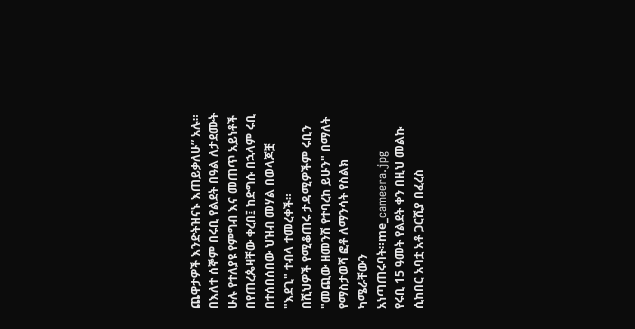ጨዋታዎች እንድትዝናኑ እጠይቃለሁ” አሉ።
በእለተ ሰኞም በሩቢ የልደት በዓል ለታደሙት ሁሉ የተለያዩ የምግብ እና መጠጥ አይነቶች በየጠረጴዛቸው ቀረበ፤ ከድግሱ በኋላም ሩቢ በተሰበሰበው ህዝብ መሃል በወላጆቿ "እደጊ" ተብላ ተመረቀች።
በሺህዎች የሚቆጠሩ ታዳሚዎችም ሩቢን "መጪው ዘመንሽ የተባረከ ይሁን" በማለት የማስታወሻ ፎቶ ለማንሳት የስልክ ካሜራቸውን አነጣጠሩባት።me_cameera.jpg
የሩቢ 15 ዓመት የልደት ቀን በዚህ መልኩ ሲከበር አባቷ አቶ ጋርሺያ በፈረስ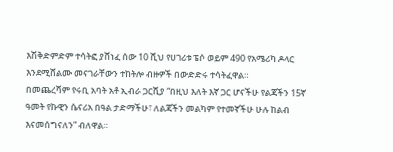እሽቅድምድም ተሳትፎ ያሸነፈ ሰው 10 ሺህ የሀገሪቱ ፔሶ ወይም 490 የአሜሪካ ዶላር እንደሚሸልሙ መናገራቸውን ተከትሎ ብዙዎች በውድድሩ ተሳትፈዋል።
በመጨረሻም የሩቢ አባት አቶ ኢብራ ጋርሺያ “በዚህ እለት እኛ ጋር ሆናችሁ የልጃችን 15ኛ ዓመት የኩዊን ሴናሪአ በዓል ታድማችሁ፣ ለልጃችን መልካም የተመኛችሁ ሁሉ ከልብ እናመሰግናለን” ብለዋል።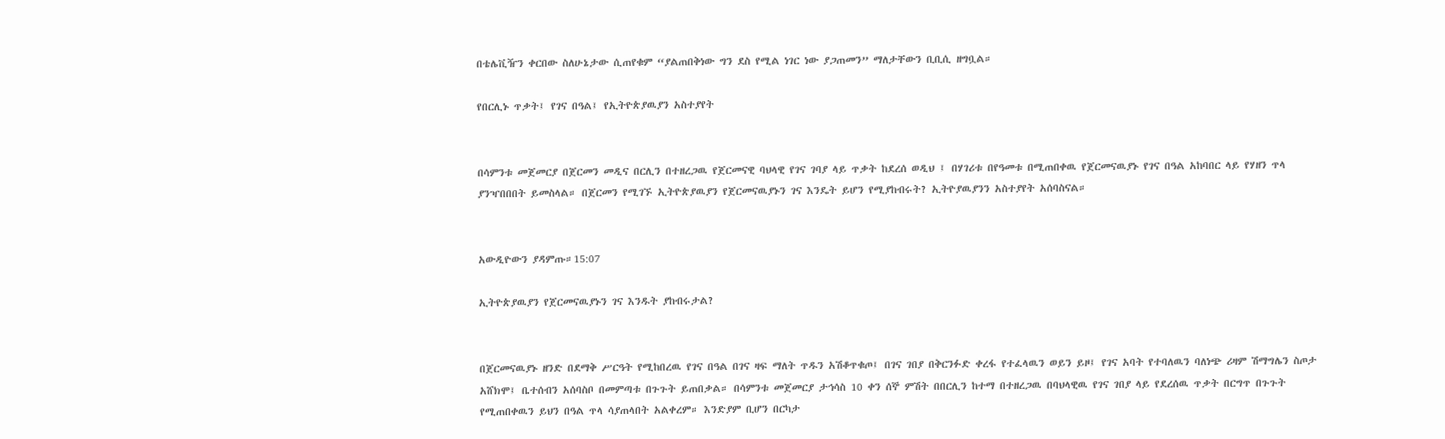በቴሌቪዥን ቀርበው ስለሁኔታው ሲጠየቁም “ያልጠበቅነው ግን ደስ የሚል ነገር ነው ያጋጠመን” ማለታቸውን ቢቢሲ ዘግቧል።

የበርሊኑ ጥቃት፤ የገና በዓል፤ የኢትዮጵያዉያን አስተያየት


በሳምንቱ መጀመርያ በጀርመን መዲና በርሊን በተዘረጋዉ የጀርመናዊ ባህላዊ የገና ገባያ ላይ ጥቃት ከደረሰ ወዲህ ፤ በሃገሪቱ በየዓመቱ በሚጠበቀዉ የጀርመናዉያኑ የገና በዓል አከባበር ላይ የሃዘን ጥላ ያንዣበበበት ይመስላል። በጀርመን የሚገኙ ኢትዮጵያዉያን የጀርመናዉያኑን ገና እንዴት ይሆን የሚያከብሩት? ኢትዮያዉያንን አስተያየት አሰባስናል።


አውዲዮውን ያዳምጡ።15:07

ኢትዮጵያዉያን የጀርመናዉያኑን ገና እንዱት ያከብሩታል?


በጀርመናዉያኑ ዘንድ በደማቅ ሥርዓት የሚከበረዉ የገና በዓል በገና ዛፍ ማለት ጥዱን አሽቆጥቁጦ፤ በገና ገበያ በቅርንፉድ ቀረፋ የተፈላዉን ወይን ይዞ፤ የገና አባት የተባለዉን ባለነጭ ሪዛም ሽማግሌን ስጦታ አሸክሞ፤ ቤተሰብን አሰባስቦ በመምጣቱ በጉጉት ይጠበቃል። በሳምንቱ መጀመርያ ታኅሳስ 10 ቀን ሰኞ ምሽት በበርሊን ከተማ በተዘረጋዉ በባህላዊዉ የገና ገበያ ላይ የደረሰዉ ጥቃት በርግጥ በጉጉት የሚጠበቀዉን ይህን በዓል ጥላ ሳያጠላበት አልቀረም። እንድያም ቢሆን በርካታ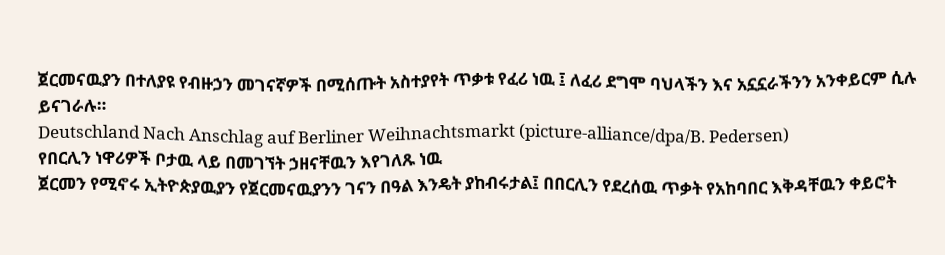ጀርመናዉያን በተለያዩ የብዙኃን መገናኛዎች በሚሰጡት አስተያየት ጥቃቱ የፈሪ ነዉ ፤ ለፈሪ ደግሞ ባህላችን እና አኗኗራችንን አንቀይርም ሲሉ ይናገራሉ።
Deutschland Nach Anschlag auf Berliner Weihnachtsmarkt (picture-alliance/dpa/B. Pedersen)
የበርሊን ነዋሪዎች ቦታዉ ላይ በመገኘት ኃዘናቸዉን እየገለጹ ነዉ
ጀርመን የሚኖሩ ኢትዮጵያዉያን የጀርመናዉያንን ገናን በዓል እንዴት ያከብሩታል፤ በበርሊን የደረሰዉ ጥቃት የአከባበር እቅዳቸዉን ቀይሮት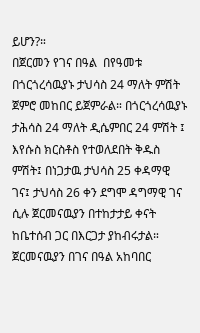ይሆን?።
በጀርመን የገና በዓል  በየዓመቱ በጎርጎረሳዉያኑ ታህሳስ 24 ማለት ምሽት ጀምሮ መከበር ይጀምራል። በጎርጎረሳዉያኑ ታሕሳስ 24 ማለት ዲሴምበር 24 ምሽት ፤ እየሱስ ክርስቶስ የተወለደበት ቅዱስ ምሽት፤ በነጋታዉ ታህሳስ 25 ቀዳማዊ ገና፤ ታህሳስ 26 ቀን ደግሞ ዳግማዊ ገና ሲሉ ጀርመናዉያን በተከታታይ ቀናት ከቤተሰብ ጋር በእርጋታ ያከብሩታል።
ጀርመናዉያን በገና በዓል አከባበር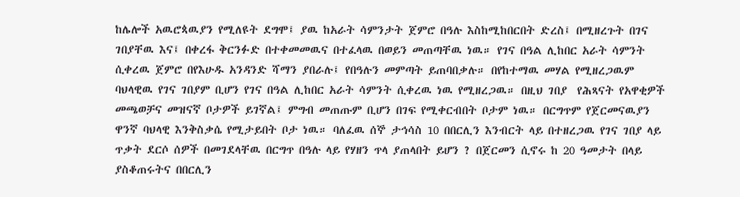ከሌሎች አዉሮጳዉያን የሚለዩት ደግሞ፤ ያዉ ከአራት ሳምንታት ጀምሮ በዓሉ እስከሚከበርበት ድረስ፤ በሚዘረጉት በገና ገበያቸዉ እና፤ በቀረፋ ቅርንፉድ በተቀመመዉና በተፈላዉ በወይን መጠጣቸዉ ነዉ። የገና በዓል ሊከበር አራት ሳምንት ሲቀረዉ ጀምሮ በየእሁዱ አንዳንድ ሻማን ያበራሉ፤ የበዓሉን መምጣት ይጠባበቃሉ። በየከተማዉ መሃል የሚዘረጋዉም ባህላዊዉ የገና ገበያም ቢሆን የገና በዓል ሊከበር አራት ሳምንት ሲቀረዉ ነዉ የሚዘረጋዉ። በዚህ ገበያ  የሕጻናት የአዋቂዎች መጫወቻና መዝናኛ ቦታዎች ይገኛል፤ ምግብ መጠጡም ቢሆን በገፍ የሚቀርብበት ቦታም ነዉ። በርግጥም የጀርመናዉያን ዋንኛ ባህላዊ እንቅስቃሴ የሚታይበት ቦታ ነዉ። ባለፈዉ ሰኞ ታኅሳስ 10 በበርሊን እንብርት ላይ በተዘረጋዉ የገና ገበያ ላይ ጥቃት ደርሶ ሰዎች በመገደላቸዉ በርግጥ በዓሉ ላይ የሃዘን ጥላ ያጠላበት ይሆን ? በጀርመን ሲኖሩ ከ 20 ዓመታት በላይ ያስቆጠሩትና በበርሊን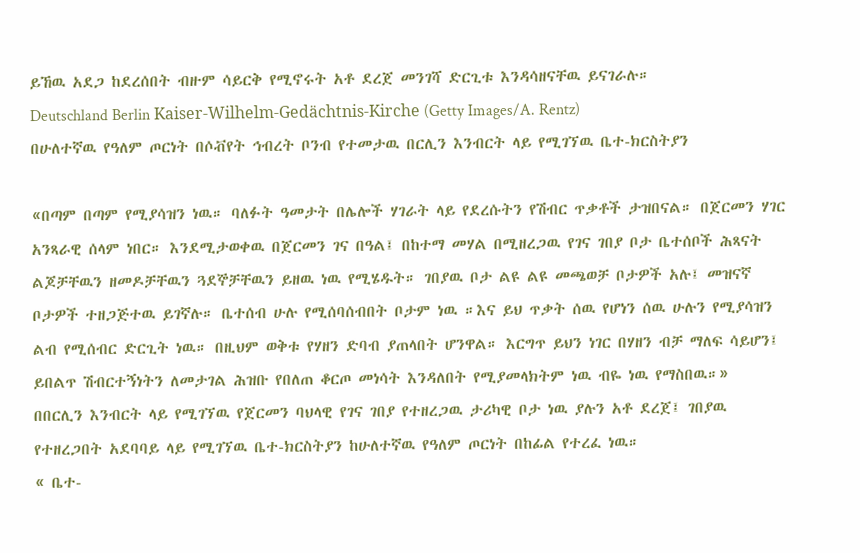ይኸዉ አደጋ ከደረሰበት ብዙም ሳይርቅ የሚኖሩት አቶ ደረጀ መንገሻ ድርጊቱ እንዳሳዘናቸዉ ይናገራሉ።
Deutschland Berlin Kaiser-Wilhelm-Gedächtnis-Kirche (Getty Images/A. Rentz)
በሁለተኛዉ የዓለም ጦርነት በሶቭየት ኅብረት ቦንብ የተመታዉ በርሊን እንብርት ላይ የሚገኘዉ ቤተ-ክርስትያን

«በጣም በጣም የሚያሳዝን ነዉ። ባለፉት ዓመታት በሌሎች ሃገራት ላይ የደረሱትን የሽብር ጥቃቶች ታዝበናል። በጀርመን ሃገር አንጻራዊ ሰላም ነበር። እንደሚታወቀዉ በጀርመን ገና በዓል፤ በከተማ መሃል በሚዘረጋዉ የገና ገበያ ቦታ ቤተሰቦች ሕጻናት ልጆቻቸዉን ዘመዶቻቸዉን ጓደኞቻቸዉን ይዘዉ ነዉ የሚሄዱት። ገበያዉ ቦታ ልዩ ልዩ መጫወቻ ቦታዎች አሉ፤ መዝናኛ ቦታዎች ተዘጋጅተዉ ይገኛሉ። ቤተሰብ ሁሉ የሚሰባሰብበት ቦታም ነዉ ።እና ይህ ጥቃት ሰዉ የሆነን ሰዉ ሁሉን የሚያሳዝን ልብ የሚሰብር ድርጊት ነዉ። በዚህም ወቅቱ የሃዘን ድባብ ያጠላበት ሆንዋል። እርግጥ ይህን ነገር በሃዘን ብቻ ማለፍ ሳይሆን፤ ይበልጥ ሽብርተኝነትን ለመታገል ሕዝቡ የበለጠ ቆርጦ መነሳት እንዳለበት የሚያመላክትም ነዉ ብዬ ነዉ የማስበዉ።»
በበርሊን እንብርት ላይ የሚገኘዉ የጀርመን ባህላዊ የገና ገበያ የተዘረጋዉ ታሪካዊ ቦታ ነዉ ያሉን አቶ ደረጀ፤ ገበያዉ የተዘረጋበት አደባባይ ላይ የሚገኘዉ ቤተ-ክርስትያን ከሁለተኛዉ የዓለም ጦርነት በከፊል የተረፈ ነዉ።
« ቤተ-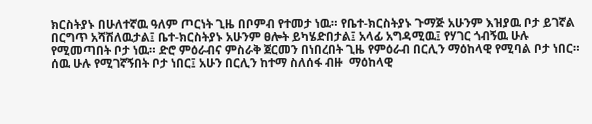ክርስትያኑ በሁለተኛዉ ዓለም ጦርነት ጊዜ በቦምብ የተመታ ነዉ። የቤተ-ክርስትያኑ ጉማጅ አሁንም እዝያዉ ቦታ ይገኛል በርግጥ አሻሽለዉታል፤ ቤተ-ክርስትያኑ አሁንም ፀሎት ይካሄድበታል፤ አላፊ አግዳሚዉ፤ የሃገር ጎብኝዉ ሁሉ የሚመጣበት ቦታ ነዉ። ድሮ ምዕራብና ምስራቅ ጀርመን በነበረበት ጊዜ የምዕራብ በርሊን ማዕከላዊ የሚባል ቦታ ነበር። ሰዉ ሁሉ የሚገኛኝበት ቦታ ነበር፤ አሁን በርሊን ከተማ ስለሰፋ ብዙ  ማዕከላዊ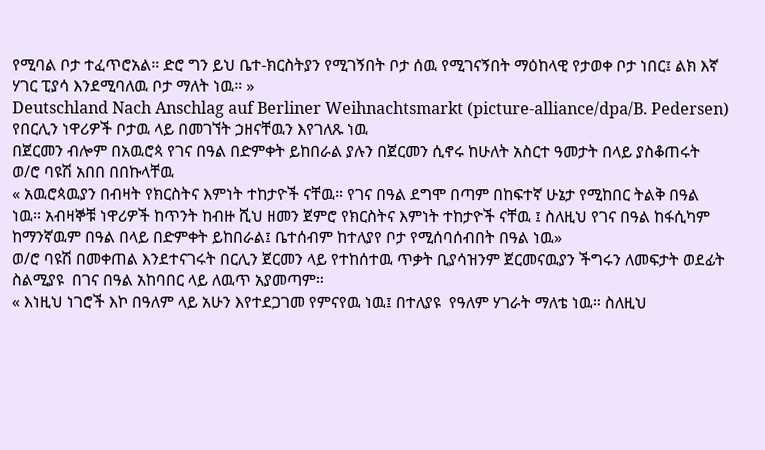የሚባል ቦታ ተፈጥሮአል። ድሮ ግን ይህ ቤተ-ክርስትያን የሚገኝበት ቦታ ሰዉ የሚገናኝበት ማዕከላዊ የታወቀ ቦታ ነበር፤ ልክ እኛ ሃገር ፒያሳ እንደሚባለዉ ቦታ ማለት ነዉ። »
Deutschland Nach Anschlag auf Berliner Weihnachtsmarkt (picture-alliance/dpa/B. Pedersen)
የበርሊን ነዋሪዎች ቦታዉ ላይ በመገኘት ኃዘናቸዉን እየገለጹ ነዉ
በጀርመን ብሎም በአዉሮጳ የገና በዓል በድምቀት ይከበራል ያሉን በጀርመን ሲኖሩ ከሁለት አስርተ ዓመታት በላይ ያስቆጠሩት ወ/ሮ ባዩሽ አበበ በበኩላቸዉ
« አዉሮጳዉያን በብዛት የክርስትና እምነት ተከታዮች ናቸዉ። የገና በዓል ደግሞ በጣም በከፍተኛ ሁኔታ የሚከበር ትልቅ በዓል ነዉ። አብዛኞቹ ነዋሪዎች ከጥንት ከብዙ ሺህ ዘመን ጀምሮ የክርስትና እምነት ተከታዮች ናቸዉ ፤ ስለዚህ የገና በዓል ከፋሲካም ከማንኛዉም በዓል በላይ በድምቀት ይከበራል፤ ቤተሰብም ከተለያየ ቦታ የሚሰባሰብበት በዓል ነዉ»
ወ/ሮ ባዩሽ በመቀጠል እንደተናገሩት በርሊን ጀርመን ላይ የተከሰተዉ ጥቃት ቢያሳዝንም ጀርመናዉያን ችግሩን ለመፍታት ወደፊት ስልሚያዩ  በገና በዓል አከባበር ላይ ለዉጥ አያመጣም።
« እነዚህ ነገሮች እኮ በዓለም ላይ አሁን እየተደጋገመ የምናየዉ ነዉ፤ በተለያዩ  የዓለም ሃገራት ማለቴ ነዉ። ስለዚህ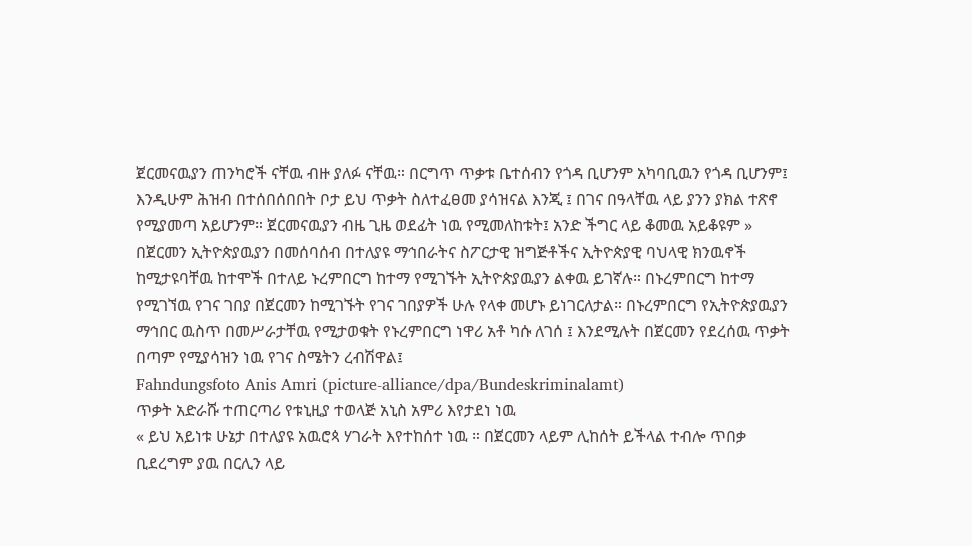ጀርመናዉያን ጠንካሮች ናቸዉ ብዙ ያለፉ ናቸዉ። በርግጥ ጥቃቱ ቤተሰብን የጎዳ ቢሆንም አካባቢዉን የጎዳ ቢሆንም፤ እንዲሁም ሕዝብ በተሰበሰበበት ቦታ ይህ ጥቃት ስለተፈፀመ ያሳዝናል እንጂ ፤ በገና በዓላቸዉ ላይ ያንን ያክል ተጽኖ የሚያመጣ አይሆንም። ጀርመናዉያን ብዜ ጊዜ ወደፊት ነዉ የሚመለከቱት፤ አንድ ችግር ላይ ቆመዉ አይቆዩም »
በጀርመን ኢትዮጵያዉያን በመሰባሰብ በተለያዩ ማኅበራትና ስፖርታዊ ዝግጅቶችና ኢትዮጵያዊ ባህላዊ ክንዉኖች ከሚታዩባቸዉ ከተሞች በተለይ ኑረምበርግ ከተማ የሚገኙት ኢትዮጵያዉያን ልቀዉ ይገኛሉ። በኑረምበርግ ከተማ የሚገኘዉ የገና ገበያ በጀርመን ከሚገኙት የገና ገበያዎች ሁሉ የላቀ መሆኑ ይነገርለታል። በኑረምበርግ የኢትዮጵያዉያን ማኅበር ዉስጥ በመሥራታቸዉ የሚታወቁት የኑረምበርግ ነዋሪ አቶ ካሱ ለገሰ ፤ እንደሚሉት በጀርመን የደረሰዉ ጥቃት በጣም የሚያሳዝን ነዉ የገና ስሜትን ረብሽዋል፤
Fahndungsfoto Anis Amri (picture-alliance/dpa/Bundeskriminalamt)
ጥቃት አድራሹ ተጠርጣሪ የቱኒዚያ ተወላጅ አኒስ አምሪ እየታደነ ነዉ
« ይህ አይነቱ ሁኔታ በተለያዩ አዉሮጳ ሃገራት እየተከሰተ ነዉ ። በጀርመን ላይም ሊከሰት ይችላል ተብሎ ጥበቃ ቢደረግም ያዉ በርሊን ላይ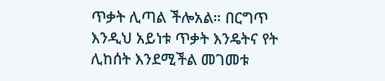ጥቃት ሊጣል ችሎአል። በርግጥ እንዲህ አይነቱ ጥቃት እንዴትና የት ሊከሰት እንደሚችል መገመቱ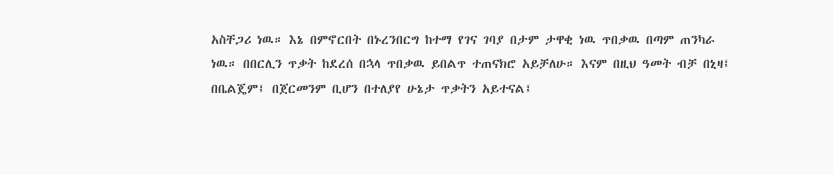አስቸጋሪ ነዉ። እኔ በምኖርበት በኑረንበርግ ከተማ የገና ገባያ በታም ታዋቂ ነዉ ጥበቃዉ በጣም ጠንካራ ነዉ። በበርሊን ጥቃት ከደረሰ በኋላ ጥበቃዉ ይበልጥ ተጠናክሮ አይቻለሁ። እናም በዚህ ዓመት ብቻ በኒዛ፤ በቤልጄም፤ በጀርመንም ቢሆን በተለያየ ሁኔታ ጥቃትን አይተናል፤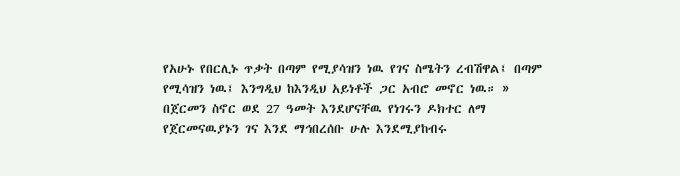የአሁኑ የበርሊኑ ጥቃት በጣም የሚያሳዝን ነዉ የገና ስሜትን ረብሽዋል፤ በጣም የሚሳዝን ነዉ፤ እንግዲህ ከእንዲህ አይነቶች ጋር አብሮ መኖር ነዉ። »
በጀርመን ስኖር ወደ 27 ዓመት እንደሆናቸዉ የነገሩን ዶክተር ለማ የጀርመናዉያኑን ገና እንደ ማኅበረሰቡ ሁሉ እንደሚያከብሩ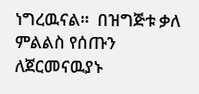ነግረዉናል።  በዝግጅቱ ቃለ ምልልስ የሰጡን ለጀርመናዉያኑ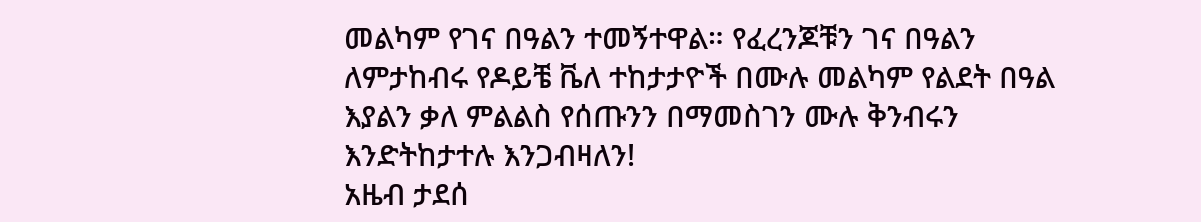መልካም የገና በዓልን ተመኝተዋል። የፈረንጆቹን ገና በዓልን ለምታከብሩ የዶይቼ ቬለ ተከታታዮች በሙሉ መልካም የልደት በዓል እያልን ቃለ ምልልስ የሰጡንን በማመስገን ሙሉ ቅንብሩን እንድትከታተሉ እንጋብዛለን!
አዜብ ታደሰ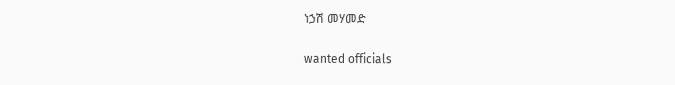ነኃሽ መሃመድ

wanted officials